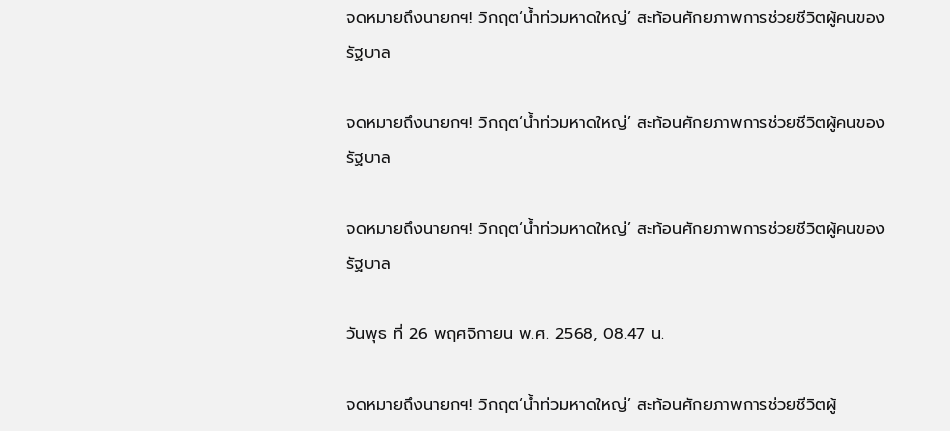จดหมายถึงนายกฯ! วิกฤต‘น้ำท่วมหาดใหญ่’ สะท้อนศักยภาพการช่วยชีวิตผู้คนของรัฐบาล

จดหมายถึงนายกฯ! วิกฤต‘น้ำท่วมหาดใหญ่’ สะท้อนศักยภาพการช่วยชีวิตผู้คนของรัฐบาล

จดหมายถึงนายกฯ! วิกฤต‘น้ำท่วมหาดใหญ่’ สะท้อนศักยภาพการช่วยชีวิตผู้คนของรัฐบาล

วันพุธ ที่ 26 พฤศจิกายน พ.ศ. 2568, 08.47 น.

จดหมายถึงนายกฯ! วิกฤต‘น้ำท่วมหาดใหญ่’ สะท้อนศักยภาพการช่วยชีวิตผู้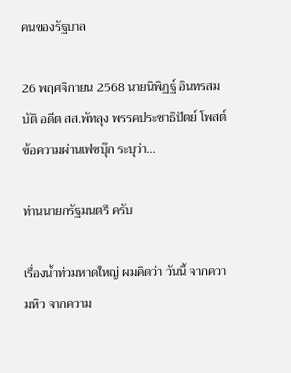คนของรัฐบาล

26 พฤศจิกายน 2568 นายนิพิฏฐ์ อินทรสมบัติ อดีต สส.พัทลุง พรรคประชาธิปัตย์ โพสต์ข้อความผ่านเฟซบุ๊ก ระบุว่า…

ท่านนายกรัฐมนตรี ครับ

เรื่องน้ำท่วมหาดใหญ่ ผมคิดว่า วันนี้ จากความหิว จากความ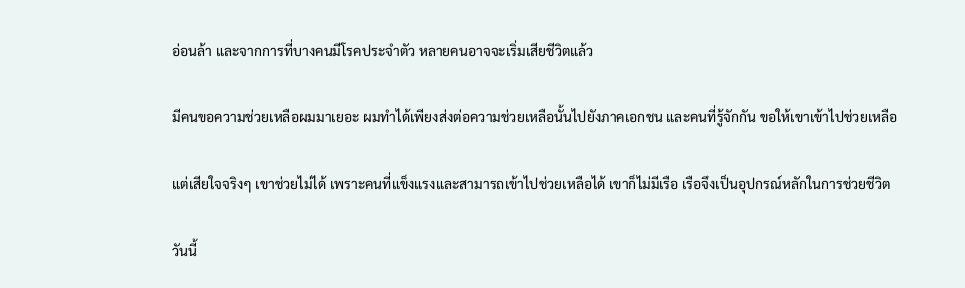อ่อนล้า และจากการที่บางคนมีโรคประจำตัว หลายคนอาจจะเริ่มเสียชีวิตแล้ว

มีคนขอความช่วยเหลือผมมาเยอะ ผมทำได้เพียงส่งต่อความช่วยเหลือนั้นไปยังภาคเอกชน และคนที่รู้จักกัน ขอให้เขาเข้าไปช่วยเหลือ

แต่เสียใจจริงๆ เขาช่วยไม่ได้ เพราะคนที่แข็งแรงและสามารถเข้าไปช่วยเหลือได้ เขาก็ไม่มีเรือ เรือจึงเป็นอุปกรณ์หลักในการช่วยชีวิต

วันนี้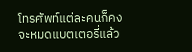โทรศัพท์แต่ละคนก็คงจะหมดแบตเตอรี่แล้ว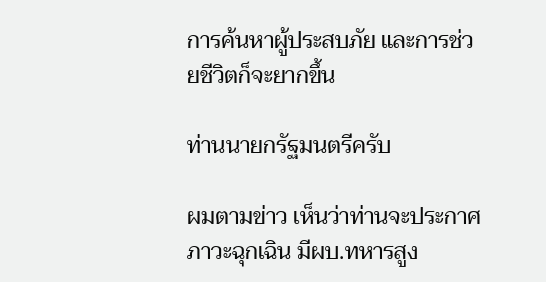การค้นหาผู้ประสบภัย และการช่วยชีวิตก็จะยากขึ้น

ท่านนายกรัฐมนตรีครับ

ผมตามข่าว เห็นว่าท่านจะประกาศภาวะฉุกเฉิน มีผบ.ทหารสูง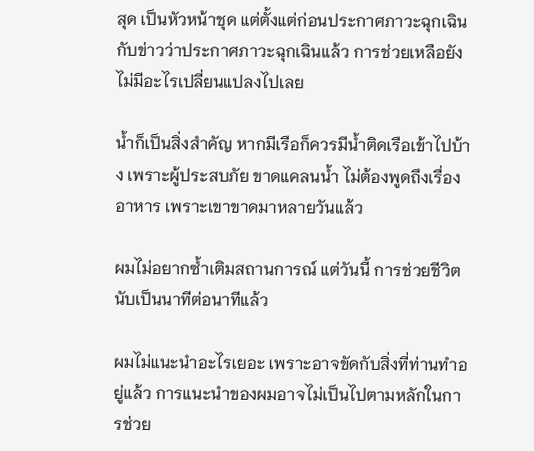สุด เป็นหัวหน้าชุด แต่ตั้งแต่ก่อนประกาศภาวะฉุกเฉิน กับข่าวว่าประกาศภาวะฉุกเฉินแล้ว การช่วยเหลือยังไม่มีอะไรเปลี่ยนแปลงไปเลย

น้ำก็เป็นสิ่งสำคัญ หากมีเรือก็ควรมีน้ำติดเรือเข้าไปบ้าง เพราะผู้ประสบภัย ขาดแคลนน้ำ ไม่ต้องพูดถึงเรื่องอาหาร เพราะเขาขาดมาหลายวันแล้ว

ผมไม่อยากซ้ำเติมสถานการณ์ แต่วันนี้ การช่วยชีวิต นับเป็นนาทีต่อนาทีแล้ว

ผมไม่แนะนำอะไรเยอะ เพราะอาจขัดกับสิ่งที่ท่านทำอยู่แล้ว การแนะนำของผมอาจไม่เป็นไปตามหลักในการช่วย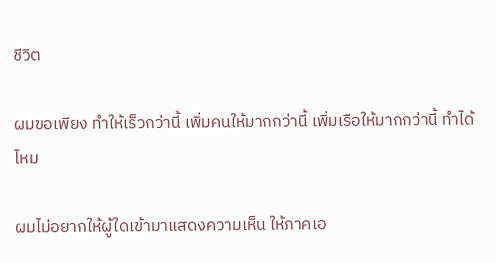ชีวิต

ผมขอเพียง ทำให้เร็วกว่านี้ เพิ่มคนให้มากกว่านี้ เพิ่มเรือให้มากกว่านี้ ทำได้ไหม

ผมไม่อยากให้ผู้ใดเข้ามาแสดงความเห็น ให้ภาคเอ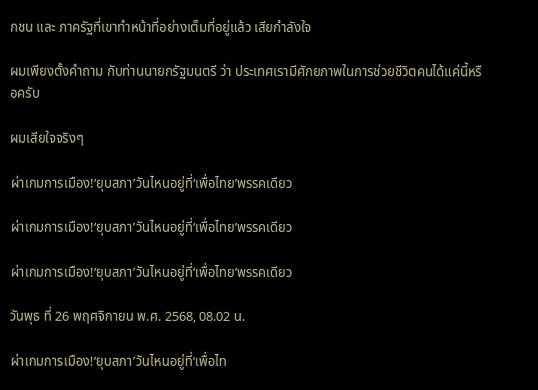กชน และ ภาครัฐที่เขาทำหน้าที่อย่างเต็มที่อยู่แล้ว เสียกำลังใจ

ผมเพียงตั้งคำถาม กับท่านนายกรัฐมนตรี ว่า ประเทศเรามีศักยภาพในการช่วยชีวิตคนได้แค่นี้หรือครับ

ผมเสียใจจริงๆ

ผ่าเกมการเมือง!‘ยุบสภา’วันไหนอยู่ที่‘เพื่อไทย’พรรคเดียว

ผ่าเกมการเมือง!‘ยุบสภา’วันไหนอยู่ที่‘เพื่อไทย’พรรคเดียว

ผ่าเกมการเมือง!‘ยุบสภา’วันไหนอยู่ที่‘เพื่อไทย’พรรคเดียว

วันพุธ ที่ 26 พฤศจิกายน พ.ศ. 2568, 08.02 น.

ผ่าเกมการเมือง!‘ยุบสภา’วันไหนอยู่ที่‘เพื่อไท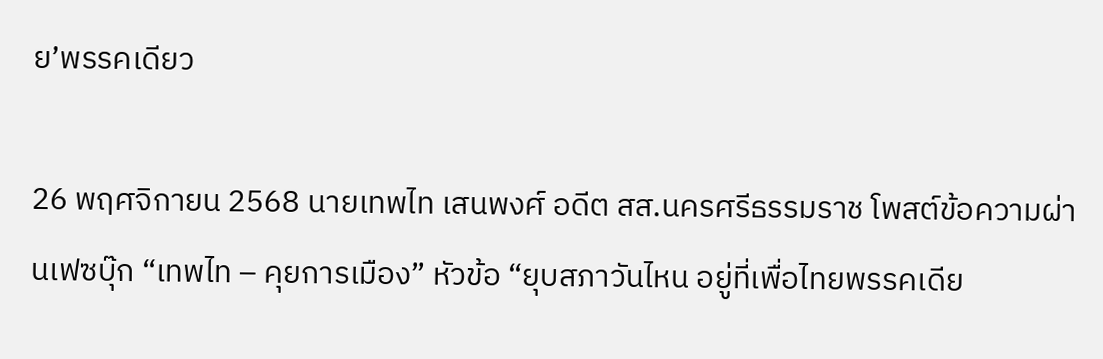ย’พรรคเดียว

26 พฤศจิกายน 2568 นายเทพไท เสนพงศ์ อดีต สส.นครศรีธรรมราช โพสต์ข้อความผ่านเฟซบุ๊ก “เทพไท – คุยการเมือง” หัวข้อ “ยุบสภาวันไหน อยู่ที่เพื่อไทยพรรคเดีย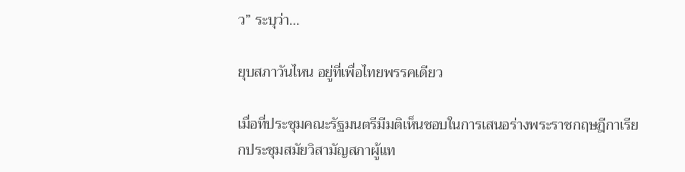ว” ระบุว่า…

ยุบสภาวันไหน อยู่ที่เพื่อไทยพรรคเดียว

เมื่อที่ประชุมคณะรัฐมนตรีมีมติเห็นชอบในการเสนอร่างพระราชกฤษฎีกาเรียกประชุมสมัยวิสามัญสภาผู้แท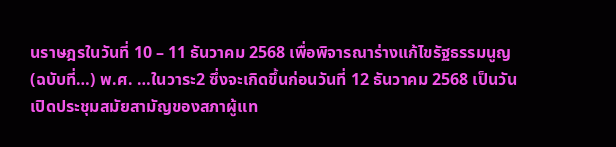นราษฎรในวันที่ 10 – 11 ธันวาคม 2568 เพื่อพิจารณาร่างแก้ไขรัฐธรรมนูญ (ฉบับที่…) พ.ศ. …ในวาระ2 ซึ่งจะเกิดขึ้นก่อนวันที่ 12 ธันวาคม 2568 เป็นวันเปิดประชุมสมัยสามัญของสภาผู้แท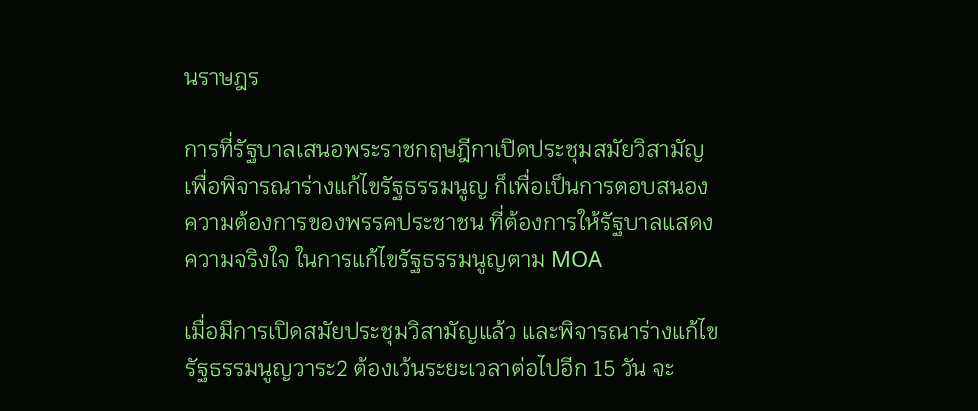นราษฎร

การที่รัฐบาลเสนอพระราชกฤษฎีกาเปิดประชุมสมัยวิสามัญ เพื่อพิจารณาร่างแก้ไขรัฐธรรมนูญ ก็เพื่อเป็นการตอบสนองความต้องการของพรรคประชาชน ที่ต้องการให้รัฐบาลแสดงความจริงใจ ในการแก้ไขรัฐธรรมนูญตาม MOA

เมื่อมีการเปิดสมัยประชุมวิสามัญแล้ว และพิจารณาร่างแก้ไขรัฐธรรมนูญวาระ2 ต้องเว้นระยะเวลาต่อไปอีก 15 วัน จะ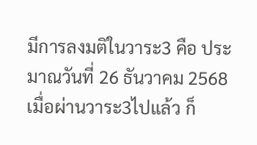มีการลงมติในวาระ3 คือ ประมาณวันที่ 26 ธันวาคม 2568 เมื่อผ่านวาระ3ไปแล้ว ก็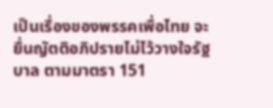เป็นเรื่องของพรรคเพื่อไทย จะยื่นญัตติอภิปรายไม่ไว้วางใจรัฐบาล ตามมาตรา 151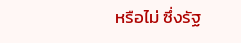หรือไม่ ซึ่งรัฐ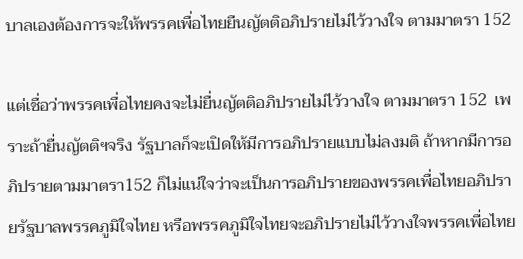บาลเองต้องการจะให้พรรคเพื่อไทยยืนญัตติอภิปรายไม่ไว้วางใจ ตามมาตรา 152

แต่เชื่อว่าพรรคเพื่อไทยคงจะไม่ยื่นญัตติอภิปรายไม่ไว้วางใจ ตามมาตรา 152  เพราะถ้ายื่นญัตติฯจริง รัฐบาลก็จะเปิดให้มีการอภิปรายแบบไม่ลงมติ ถ้าหากมีการอภิปรายตามมาตรา152 ก็ไม่แน่ใจว่าจะเป็นการอภิปรายของพรรคเพื่อไทยอภิปรายรัฐบาลพรรคภูมิใจไทย หรือพรรคภูมิใจไทยจะอภิปรายไม่ไว้วางใจพรรคเพื่อไทย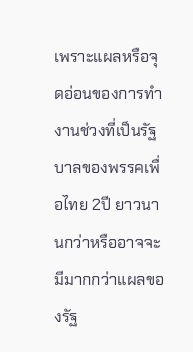เพราะแผลหรือจุดอ่อนของการทำงานช่วงที่เป็นรัฐบาลของพรรคเพื่อไทย 2ปี ยาวนานกว่าหรืออาจจะมีมากกว่าแผลของรัฐ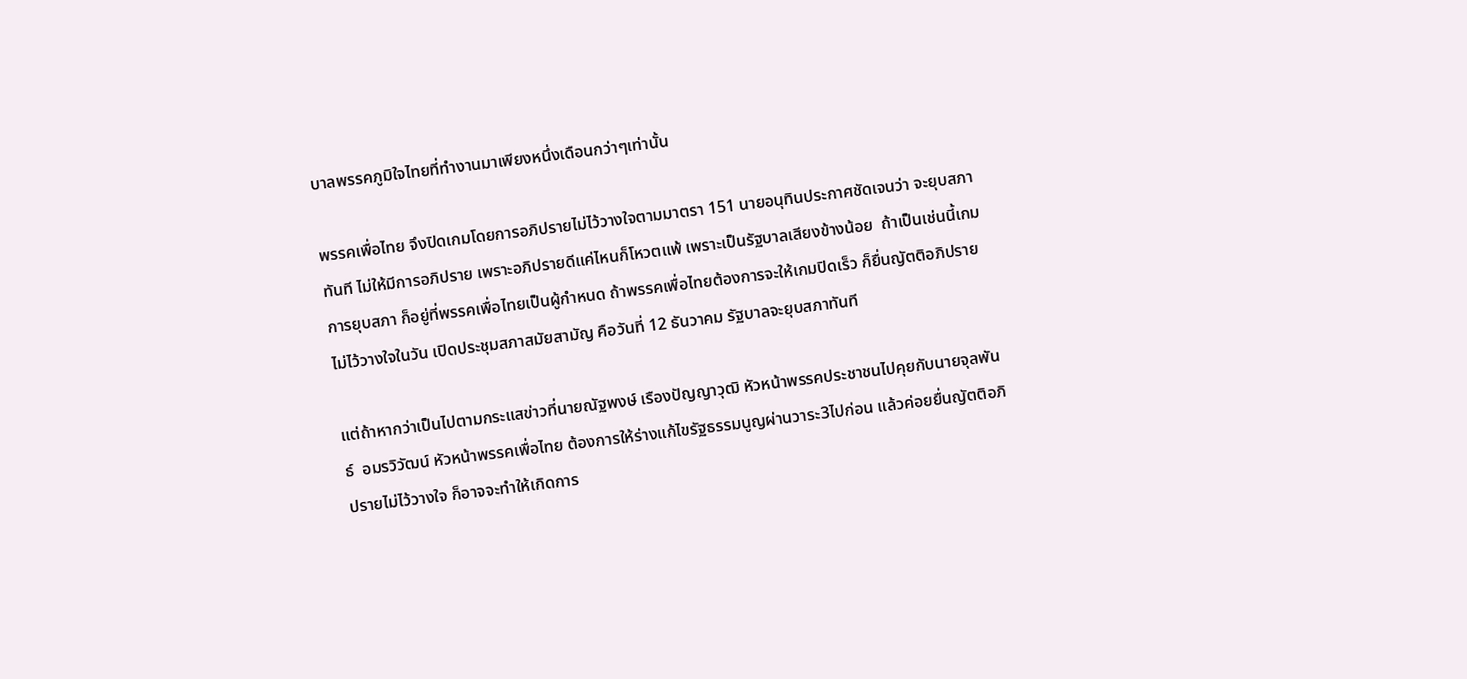บาลพรรคภูมิใจไทยที่ทำงานมาเพียงหนึ่งเดือนกว่าๆเท่านั้น

พรรคเพื่อไทย จึงปิดเกมโดยการอภิปรายไม่ไว้วางใจตามมาตรา 151 นายอนุทินประกาศชัดเจนว่า จะยุบสภาทันที ไม่ให้มีการอภิปราย เพราะอภิปรายดีแค่ไหนก็โหวตแพ้ เพราะเป็นรัฐบาลเสียงข้างน้อย  ถ้าเป็นเช่นนี้เกมการยุบสภา ก็อยู่ที่พรรคเพื่อไทยเป็นผู้กำหนด ถ้าพรรคเพื่อไทยต้องการจะให้เกมปิดเร็ว ก็ยื่นญัตติอภิปรายไม่ไว้วางใจในวัน เปิดประชุมสภาสมัยสามัญ คือวันที่ 12 ธันวาคม รัฐบาลจะยุบสภาทันที

แต่ถ้าหากว่าเป็นไปตามกระแสข่าวที่นายณัฐพงษ์ เรืองปัญญาวุฒิ หัวหน้าพรรคประชาชนไปคุยกับนายจุลพันธ์  อมรวิวัฒน์ หัวหน้าพรรคเพื่อไทย ต้องการให้ร่างแก้ไขรัฐธรรมนูญผ่านวาระ3ไปก่อน แล้วค่อยยื่นญัตติอภิปรายไม่ไว้วางใจ ก็อาจจะทำให้เกิดการ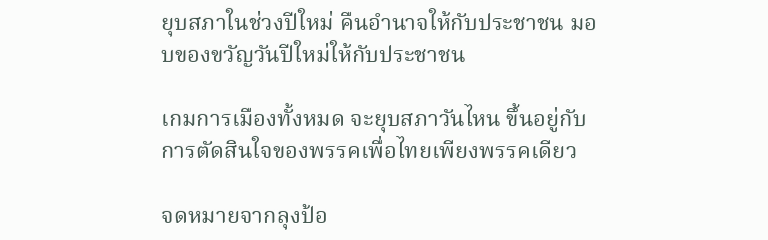ยุบสภาในช่วงปีใหม่ คืนอำนาจให้กับประชาชน มอบของขวัญวันปีใหม่ให้กับประชาชน

เกมการเมืองทั้งหมด จะยุบสภาวันไหน ขึ้นอยู่กับการตัดสินใจของพรรคเพื่อไทยเพียงพรรคเดียว

จดหมายจากลุงป้อ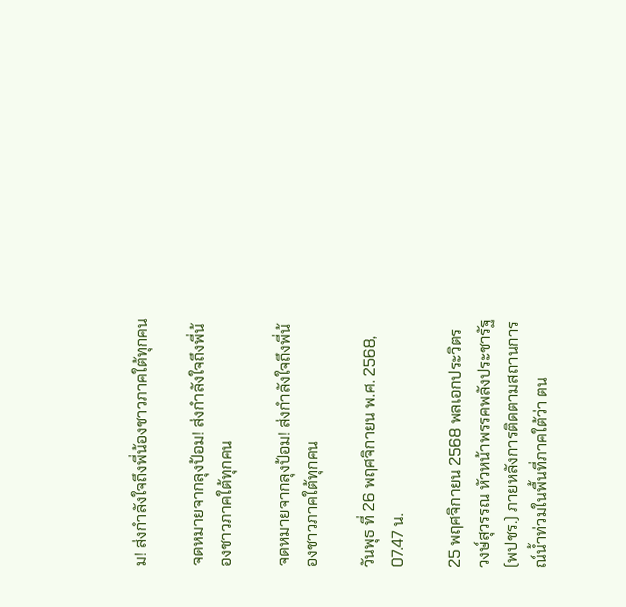ม! ส่งกำลังใจถึงพี่น้องชาวภาคใต้ทุกคน

จดหมายจากลุงป้อม! ส่งกำลังใจถึงพี่น้องชาวภาคใต้ทุกคน

จดหมายจากลุงป้อม! ส่งกำลังใจถึงพี่น้องชาวภาคใต้ทุกคน

วันพุธ ที่ 26 พฤศจิกายน พ.ศ. 2568, 07.47 น.

25 พฤศจิกายน 2568 พลเอกประวิตร วงษ์สุวรรณ หัวหน้าพรรคพลังประชารัฐ (พปชร.) ภายหลังการติดตามสถานการณ์น้ำท่วมในพื้นที่ภาคใต้ว่า ตน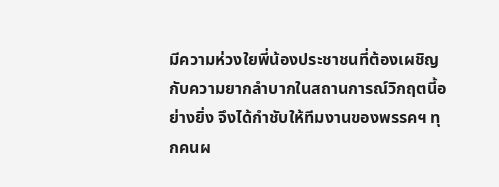มีความห่วงใยพี่น้องประชาชนที่ต้องเผชิญกับความยากลำบากในสถานการณ์วิกฤตนี้อย่างยิ่ง จึงได้กำชับให้ทีมงานของพรรคฯ ทุกคนผ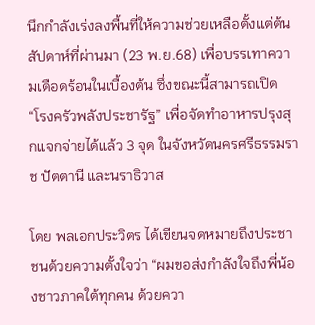นึกกำลังเร่งลงพื้นที่ให้ความช่วยเหลือตั้งแต่ต้นสัปดาห์ที่ผ่านมา (23 พ.ย.68) เพื่อบรรเทาความเดือดร้อนในเบื้องต้น ซึ่งขณะนี้สามารถเปิด “โรงครัวพลังประชารัฐ” เพื่อจัดทำอาหารปรุงสุกแจกจ่ายได้แล้ว 3 จุด ในจังหวัดนครศรีธรรมราช ปัตตานี และนราธิวาส

โดย พลเอกประวิตร ได้เขียนจดหมายถึงประชาชนด้วยความตั้งใจว่า “ผมขอส่งกำลังใจถึงพี่น้องชาวภาคใต้ทุกคน ด้วยควา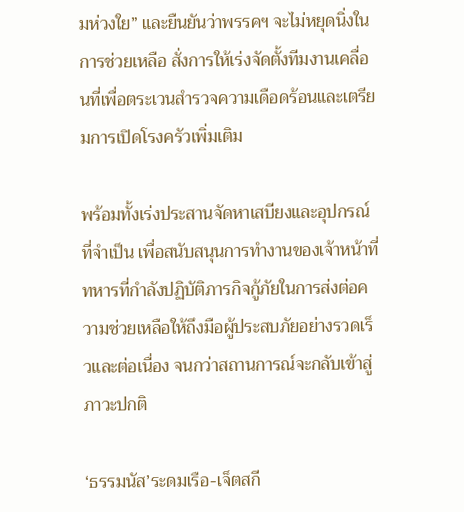มห่วงใย” และยืนยันว่าพรรคฯ จะไม่หยุดนิ่งในการช่วยเหลือ สั่งการให้เร่งจัดตั้งทีมงานเคลื่อนที่เพื่อตระเวนสำรวจความเดือดร้อนและเตรียมการเปิดโรงครัวเพิ่มเติม

พร้อมทั้งเร่งประสานจัดหาเสบียงและอุปกรณ์ที่จำเป็น เพื่อสนับสนุนการทำงานของเจ้าหน้าที่ทหารที่กำลังปฏิบัติภารกิจกู้ภัยในการส่งต่อความช่วยเหลือให้ถึงมือผู้ประสบภัยอย่างรวดเร็วและต่อเนื่อง จนกว่าสถานการณ์จะกลับเข้าสู่ภาวะปกติ

‘ธรรมนัส’ระดมเรือ-เจ็ตสกี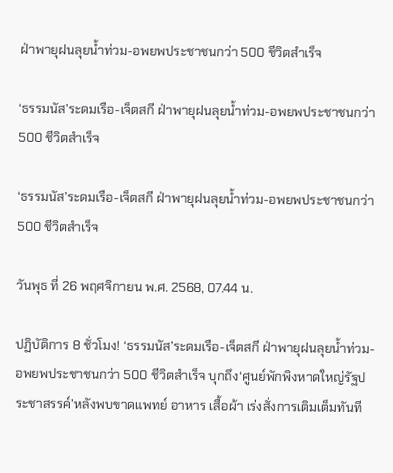ฝ่าพายุฝนลุยน้ำท่วม-อพยพประชาชนกว่า 500 ชีวิตสำเร็จ

‘ธรรมนัส’ระดมเรือ-เจ็ตสกี ฝ่าพายุฝนลุยน้ำท่วม-อพยพประชาชนกว่า 500 ชีวิตสำเร็จ

‘ธรรมนัส’ระดมเรือ-เจ็ตสกี ฝ่าพายุฝนลุยน้ำท่วม-อพยพประชาชนกว่า 500 ชีวิตสำเร็จ

วันพุธ ที่ 26 พฤศจิกายน พ.ศ. 2568, 07.44 น.

ปฏิบัติการ 8 ชั่วโมง! ‘ธรรมนัส’ระดมเรือ-เจ็ตสกี ฝ่าพายุฝนลุยน้ำท่วม-อพยพประชาชนกว่า 500 ชีวิตสำเร็จ บุกถึง‘ศูนย์พักพิงหาดใหญ่รัฐประชาสรรค์’หลังพบขาดแพทย์ อาหาร เสื้อผ้า เร่งสั่งการเติมเต็มทันที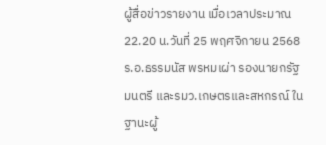ผู้สื่อข่าวรายงาน เมื่อเวลาประมาณ 22.20 น.วันที่ 25 พฤศจิกายน 2568 ร.อ.ธรรมนัส พรหมเผ่า รองนายกรัฐมนตรี และรมว.เกษตรและสหกรณ์ ในฐานะผู้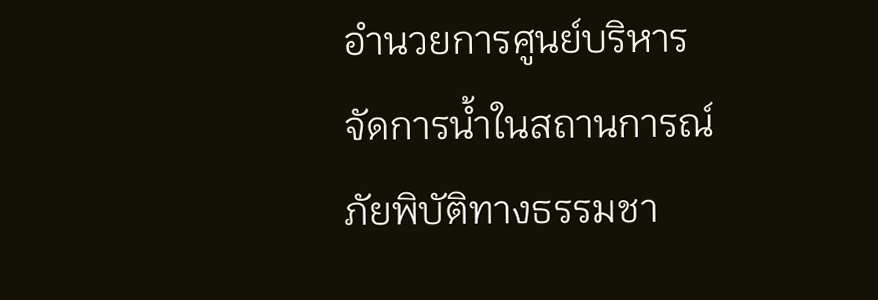อำนวยการศูนย์บริหารจัดการน้ำในสถานการณ์ภัยพิบัติทางธรรมชา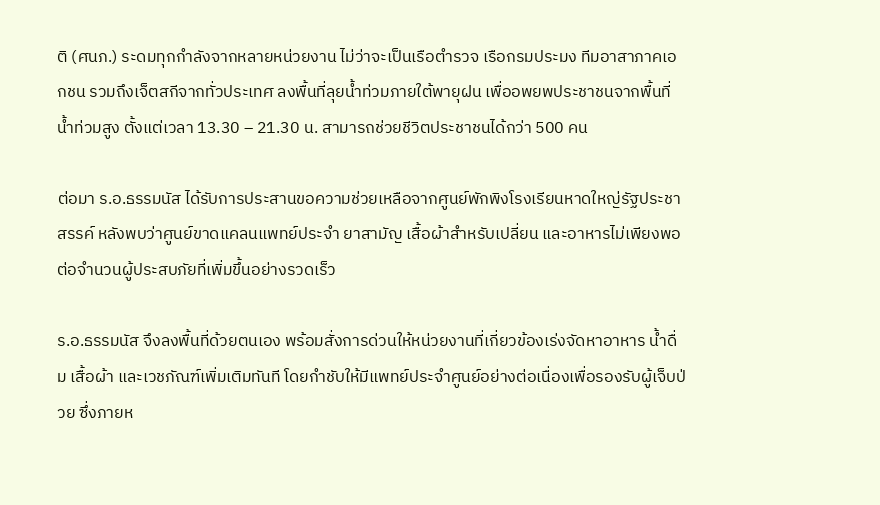ติ (ศนภ.) ระดมทุกกำลังจากหลายหน่วยงาน ไม่ว่าจะเป็นเรือตำรวจ เรือกรมประมง ทีมอาสาภาคเอกชน รวมถึงเจ็ตสกีจากทั่วประเทศ ลงพื้นที่ลุยน้ำท่วมภายใต้พายุฝน เพื่ออพยพประชาชนจากพื้นที่น้ำท่วมสูง ตั้งแต่เวลา 13.30 – 21.30 น. สามารถช่วยชีวิตประชาชนได้กว่า 500 คน

ต่อมา ร.อ.ธรรมนัส ได้รับการประสานขอความช่วยเหลือจากศูนย์พักพิงโรงเรียนหาดใหญ่รัฐประชาสรรค์ หลังพบว่าศูนย์ขาดแคลนแพทย์ประจำ ยาสามัญ เสื้อผ้าสำหรับเปลี่ยน และอาหารไม่เพียงพอต่อจำนวนผู้ประสบภัยที่เพิ่มขึ้นอย่างรวดเร็ว

ร.อ.ธรรมนัส จึงลงพื้นที่ด้วยตนเอง พร้อมสั่งการด่วนให้หน่วยงานที่เกี่ยวข้องเร่งจัดหาอาหาร น้ำดื่ม เสื้อผ้า และเวชภัณฑ์เพิ่มเติมทันที โดยกำชับให้มีแพทย์ประจำศูนย์อย่างต่อเนื่องเพื่อรองรับผู้เจ็บป่วย ซึ่งภายห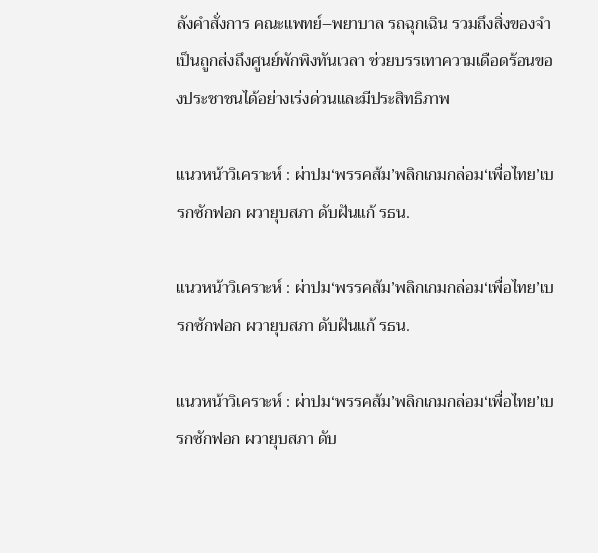ลังคำสั่งการ คณะแพทย์–พยาบาล รถฉุกเฉิน รวมถึงสิ่งของจำเป็นถูกส่งถึงศูนย์พักพิงทันเวลา ช่วยบรรเทาความเดือดร้อนของประชาชนได้อย่างเร่งด่วนและมีประสิทธิภาพ

แนวหน้าวิเคราะห์ : ผ่าปม‘พรรคส้ม’พลิกเกมกล่อม‘เพื่อไทย’เบรกซักฟอก ผวายุบสภา ดับฝันแก้ รธน.

แนวหน้าวิเคราะห์ : ผ่าปม‘พรรคส้ม’พลิกเกมกล่อม‘เพื่อไทย’เบรกซักฟอก ผวายุบสภา ดับฝันแก้ รธน.

แนวหน้าวิเคราะห์ : ผ่าปม‘พรรคส้ม’พลิกเกมกล่อม‘เพื่อไทย’เบรกซักฟอก ผวายุบสภา ดับ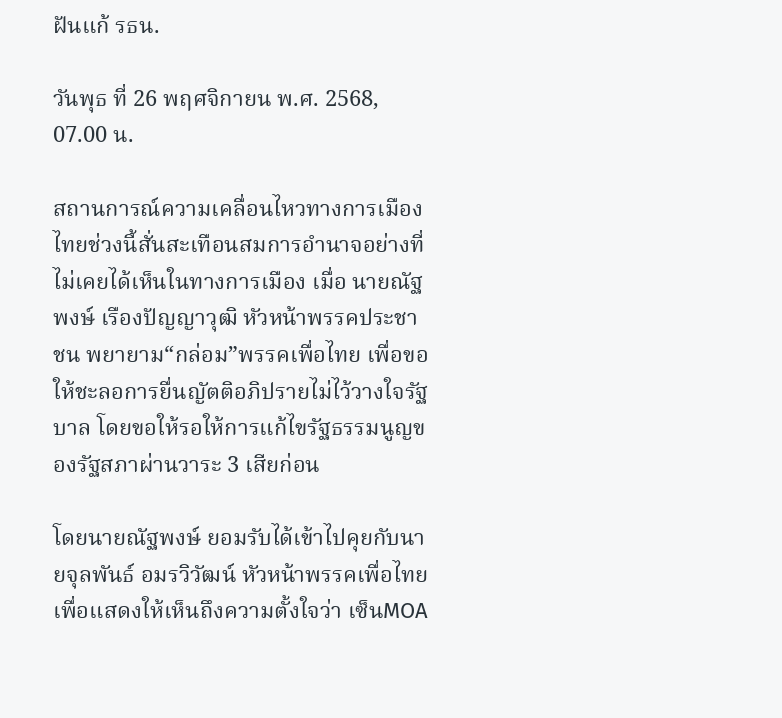ฝันแก้ รธน.

วันพุธ ที่ 26 พฤศจิกายน พ.ศ. 2568, 07.00 น.

สถานการณ์ความเคลื่อนไหวทางการเมืองไทยช่วงนี้สั่นสะเทือนสมการอำนาจอย่างที่ไม่เคยได้เห็นในทางการเมือง เมื่อ นายณัฐพงษ์ เรืองปัญญาวุฒิ หัวหน้าพรรคประชาชน พยายาม“กล่อม”พรรคเพื่อไทย เพื่อขอให้ชะลอการยื่นญัตติอภิปรายไม่ไว้วางใจรัฐบาล โดยขอให้รอให้การแก้ไขรัฐธรรมนูญของรัฐสภาผ่านวาระ 3 เสียก่อน

โดยนายณัฐพงษ์ ยอมรับได้เข้าไปคุยกับนายจุลพันธ์ อมรวิวัฒน์ หัวหน้าพรรคเพื่อไทย เพื่อแสดงให้เห็นถึงความตั้งใจว่า เซ็นMOA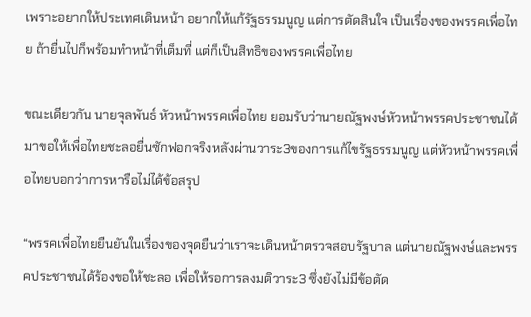เพราะอยากให้ประเทศเดินหน้า อยากให้แก้รัฐธรรมนูญ แต่การตัดสินใจ เป็นเรื่องของพรรคเพื่อไทย ถ้ายื่นไปก็พร้อมทำหน้าที่เต็มที่ แต่ก็เป็นสิทธิของพรรคเพื่อไทย

ขณะเดียวกัน นายจุลพันธ์ หัวหน้าพรรคเพื่อไทย ยอมรับว่านายณัฐพงษ์หัวหน้าพรรคประชาชนได้มาขอให้เพื่อไทยชะลอยื่นซักฟอกจริงหลังผ่านวาระ3ของการแก้ไขรัฐธรรมนูญ แต่หัวหน้าพรรคเพื่อไทยบอกว่าการหารือไม่ได้ข้อสรุป

“พรรคเพื่อไทยยืนยันในเรื่องของจุดยืนว่าเราจะเดินหน้าตรวจสอบรัฐบาล แต่นายณัฐพงษ์และพรรคประชาชนได้ร้องขอให้ชะลอ เพื่อให้รอการลงมติวาระ3 ซึ่งยังไม่มีข้อตัด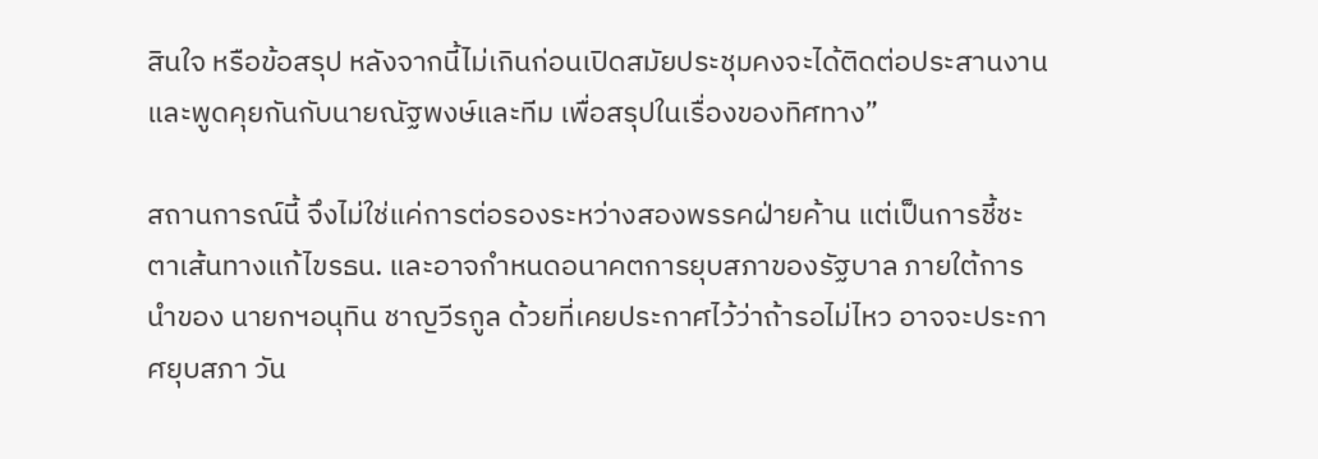สินใจ หรือข้อสรุป หลังจากนี้ไม่เกินก่อนเปิดสมัยประชุมคงจะได้ติดต่อประสานงานและพูดคุยกันกับนายณัฐพงษ์และทีม เพื่อสรุปในเรื่องของทิศทาง”

สถานการณ์นี้ จึงไม่ใช่แค่การต่อรองระหว่างสองพรรคฝ่ายค้าน แต่เป็นการชี้ชะตาเส้นทางแก้ไขรธน. และอาจกำหนดอนาคตการยุบสภาของรัฐบาล ภายใต้การนำของ นายกฯอนุทิน ชาญวีรกูล ด้วยที่เคยประกาศไว้ว่าถ้ารอไม่ไหว อาจจะประกาศยุบสภา วัน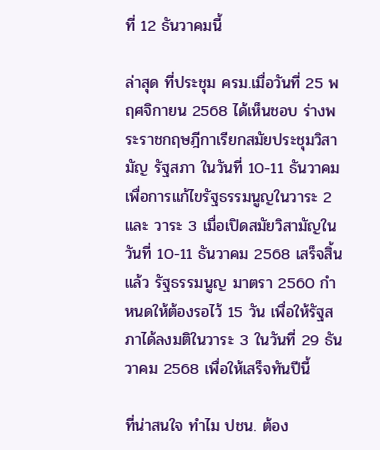ที่ 12 ธันวาคมนี้

ล่าสุด ที่ประชุม ครม.เมื่อวันที่ 25 พฤศจิกายน 2568 ได้เห็นชอบ ร่างพระราชกฤษฎีกาเรียกสมัยประชุมวิสามัญ รัฐสภา ในวันที่ 10-11 ธันวาคม เพื่อการแก้ไขรัฐธรรมนูญในวาระ 2 และ วาระ 3 เมื่อเปิดสมัยวิสามัญในวันที่ 10-11 ธันวาคม 2568 เสร็จสิ้นแล้ว รัฐธรรมนูญ มาตรา 2560 กำหนดให้ต้องรอไว้ 15 วัน เพื่อให้รัฐสภาได้ลงมติในวาระ 3 ในวันที่ 29 ธันวาคม 2568 เพื่อให้เสร็จทันปีนี้

ที่น่าสนใจ ทำไม ปชน. ต้อง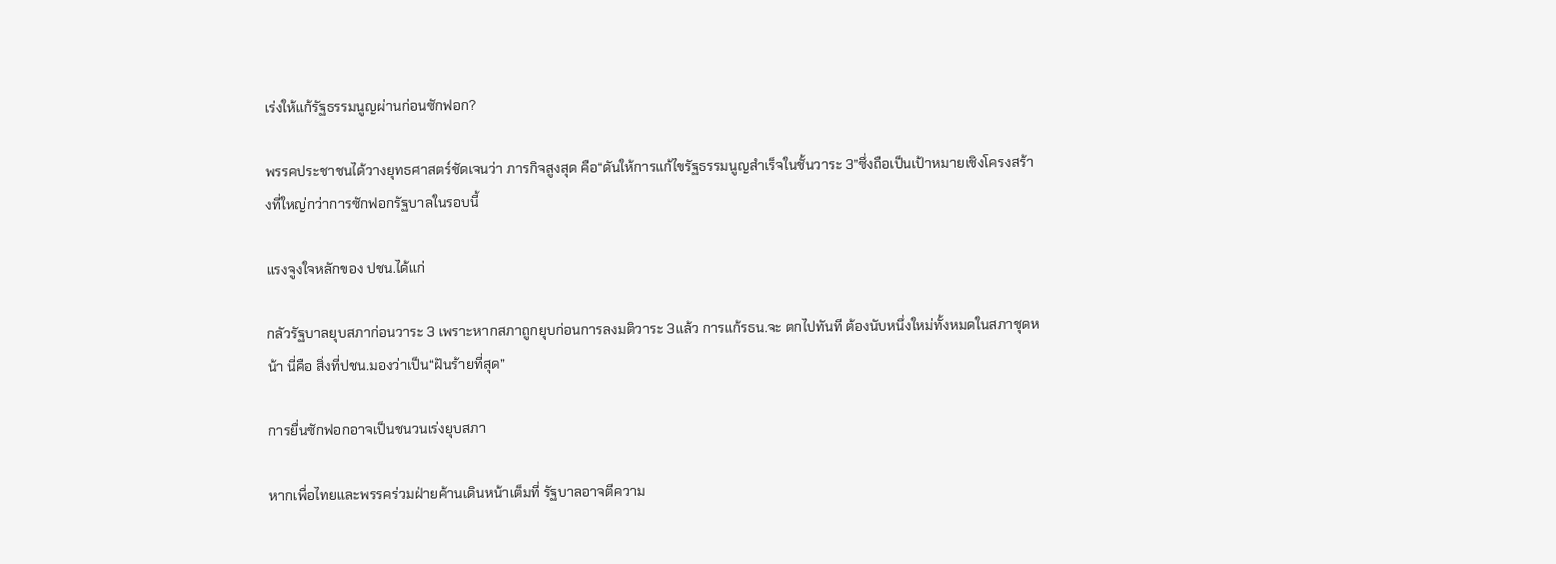เร่งให้แก้รัฐธรรมนูญผ่านก่อนซักฟอก?

พรรคประชาชนได้วางยุทธศาสตร์ชัดเจนว่า ภารกิจสูงสุด คือ“ดันให้การแก้ไขรัฐธรรมนูญสำเร็จในชั้นวาระ 3”ซึ่งถือเป็นเป้าหมายเชิงโครงสร้างที่ใหญ่กว่าการซักฟอกรัฐบาลในรอบนี้

แรงจูงใจหลักของ ปชน.ได้แก่

กลัวรัฐบาลยุบสภาก่อนวาระ 3 เพราะหากสภาถูกยุบก่อนการลงมติวาระ 3แล้ว การแก้รธน.จะ ตกไปทันที ต้องนับหนึ่งใหม่ทั้งหมดในสภาชุดหน้า นี่คือ สิ่งที่ปชน.มองว่าเป็น“ฝันร้ายที่สุด”

การยื่นซักฟอกอาจเป็นชนวนเร่งยุบสภา

หากเพื่อไทยและพรรคร่วมฝ่ายค้านเดินหน้าเต็มที่ รัฐบาลอาจตีความ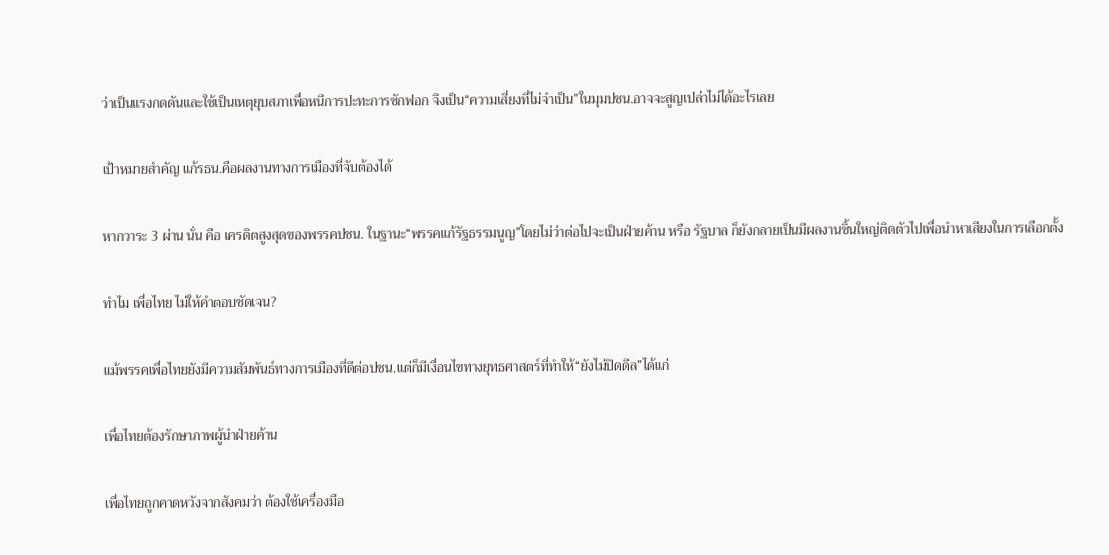ว่าเป็นแรงกดดันและใช้เป็นเหตุยุบสภาเพื่อหนีการปะทะการซักฟอก จึงเป็น“ความเสี่ยงที่ไม่จำเป็น”ในมุมปชน.อาจจะสูญเปล่าไม่ได้อะไรเลย

เป้าหมายสำคัญ แก้รธน.คือผลงานทางการเมืองที่จับต้องได้

หากวาระ 3 ผ่าน นั่น คือ เครดิตสูงสุดของพรรคปชน. ในฐานะ“พรรคแก้รัฐธรรมนูญ”โดยไม่ว่าต่อไปจะเป็นฝ่ายค้าน หรือ รัฐบาล ก็ยังกลายเป็นมีผลงานชิ้นใหญ่ติดตัวไปเพื่อนำหาเสียงในการเลือกตั้ง

ทำไม เพื่อไทย ไม่ให้คำตอบชัดเจน?

แม้พรรคเพื่อไทยยังมีความสัมพันธ์ทางการเมืองที่ดีต่อปชน.แต่ก็มีเงื่อนไขทางยุทธศาสตร์ที่ทำให้“ยังไม่ปิดดีล”ได้แก่

เพื่อไทยต้องรักษาภาพผู้นำฝ่ายค้าน

เพื่อไทยถูกคาดหวังจากสังคมว่า ต้องใช้เครื่องมือ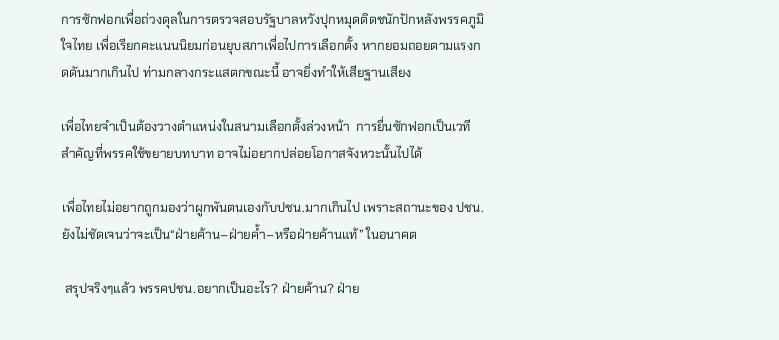การซักฟอกเพื่อถ่วงดุลในการตรวจสอบรัฐบาลหวังปุกหมุดติดชนักปักหลังพรรคภูมิใจไทย เพื่อเรียกคะแนนนิยมก่อนยุบสภาเพื่อไปการเลือกตั้ง หากยอมถอยตามแรงกดดันมากเกินไป ท่ามกลางกระแสตกขณะนี้ อาจยิ่งทำให้เสียฐานเสียง

เพื่อไทยจำเป็นต้องวางตำแหน่งในสนามเลือกตั้งล่วงหน้า  การยื่นซักฟอกเป็นเวทีสำคัญที่พรรคใช้ขยายบทบาท อาจไม่อยากปล่อยโอกาสจังหวะนั้นไปได้

เพื่อไทยไม่อยากถูกมองว่าผูกพันตนเองกับปชน.มากเกินไป เพราะสถานะของ ปชน.ยังไม่ชัดเจนว่าจะเป็น“ฝ่ายค้าน–ฝ่ายค้ำ–หรือฝ่ายค้านแท้” ในอนาคต

 สรุปจริงๆแล้ว พรรคปชน.อยากเป็นอะไร? ฝ่ายค้าน? ฝ่าย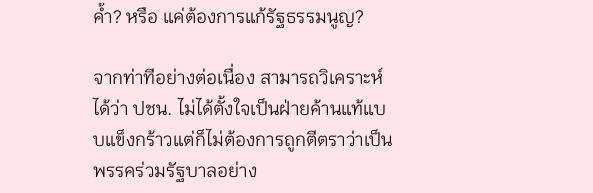ค้ำ? หรือ แค่ต้องการแก้รัฐธรรมนูญ?

จากท่าทีอย่างต่อเนื่อง สามารถวิเคราะห์ได้ว่า ปชน. ไม่ได้ตั้งใจเป็นฝ่ายค้านแท้แบบแข็งกร้าวแต่ก็ไม่ต้องการถูกตีตราว่าเป็นพรรคร่วมรัฐบาลอย่าง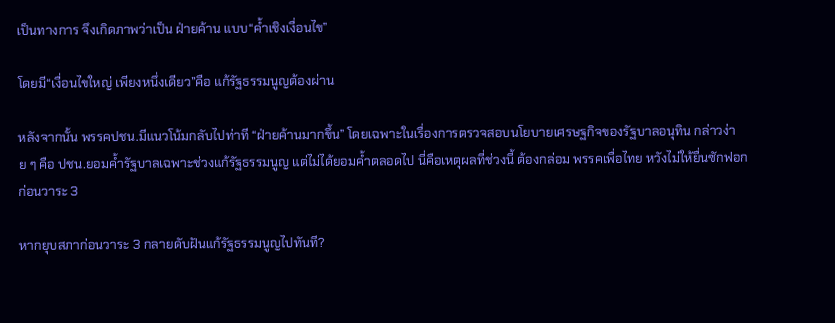เป็นทางการ จึงเกิดภาพว่าเป็น ฝ่ายค้าน แบบ“ค้ำเชิงเงื่อนไข”

โดยมี“เงื่อนไขใหญ่ เพียงหนึ่งเดียว”คือ แก้รัฐธรรมนูญต้องผ่าน

หลังจากนั้น พรรคปชน.มีแนวโน้มกลับไปท่าที “ฝ่ายค้านมากขึ้น” โดยเฉพาะในเรื่องการตรวจสอบนโยบายเศรษฐกิจของรัฐบาลอนุทิน กล่าวง่าย ๆ คือ ปชน.ยอมค้ำรัฐบาลเฉพาะช่วงแก้รัฐธรรมนูญ แต่ไม่ได้ยอมค้ำตลอดไป นี่คือเหตุผลที่ช่วงนี้ ต้องกล่อม พรรคเพื่อไทย หวังไม่ให้ยื่นซักฟอกก่อนวาระ 3

หากยุบสภาก่อนวาระ 3 กลายดับฝันแก้รัฐธรรมนูญไปทันที?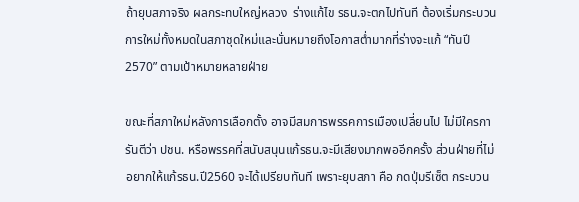ถ้ายุบสภาจริง ผลกระทบใหญ่หลวง  ร่างแก้ไข รธน.จะตกไปทันที ต้องเริ่มกระบวนการใหม่ทั้งหมดในสภาชุดใหม่และนั่นหมายถึงโอกาสต่ำมากที่ร่างจะแก้ “ทันปี 2570” ตามเป้าหมายหลายฝ่าย

ขณะที่สภาใหม่หลังการเลือกตั้ง อาจมีสมการพรรคการเมืองเปลี่ยนไป ไม่มีใครการันตีว่า ปชน. หรือพรรคที่สนับสนุนแก้รธน.จะมีเสียงมากพออีกครั้ง ส่วนฝ่ายที่ไม่อยากให้แก้รธน.ปี2560 จะได้เปรียบทันที เพราะยุบสภา คือ กดปุ่มรีเซ็ต กระบวน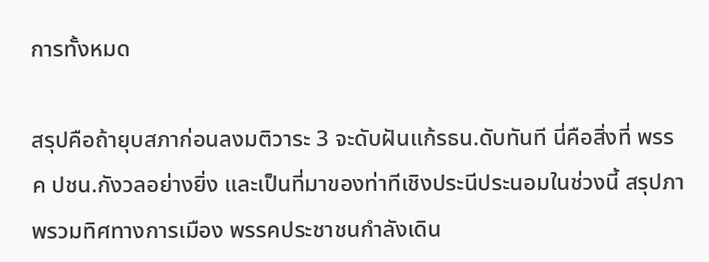การทั้งหมด

สรุปคือถ้ายุบสภาก่อนลงมติวาระ 3 จะดับฝันแก้รธน.ดับทันที นี่คือสิ่งที่ พรรค ปชน.กังวลอย่างยิ่ง และเป็นที่มาของท่าทีเชิงประนีประนอมในช่วงนี้ สรุปภาพรวมทิศทางการเมือง พรรคประชาชนกำลังเดิน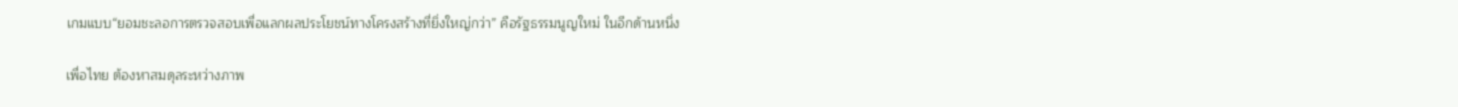เกมแบบ“ยอมชะลอการตรวจสอบเพื่อแลกผลประโยชน์ทางโครงสร้างที่ยิ่งใหญ่กว่า” คือรัฐธรรมนูญใหม่ ในอีกด้านหนึ่ง

เพื่อไทย ต้องหาสมดุลระหว่างภาพ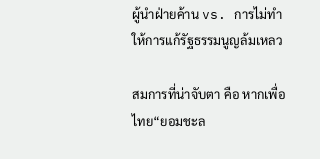ผู้นำฝ่ายค้าน vs. การไม่ทำให้การแก้รัฐธรรมนูญล้มเหลว

สมการที่น่าจับตา คือ หากเพื่อไทย“ยอมชะล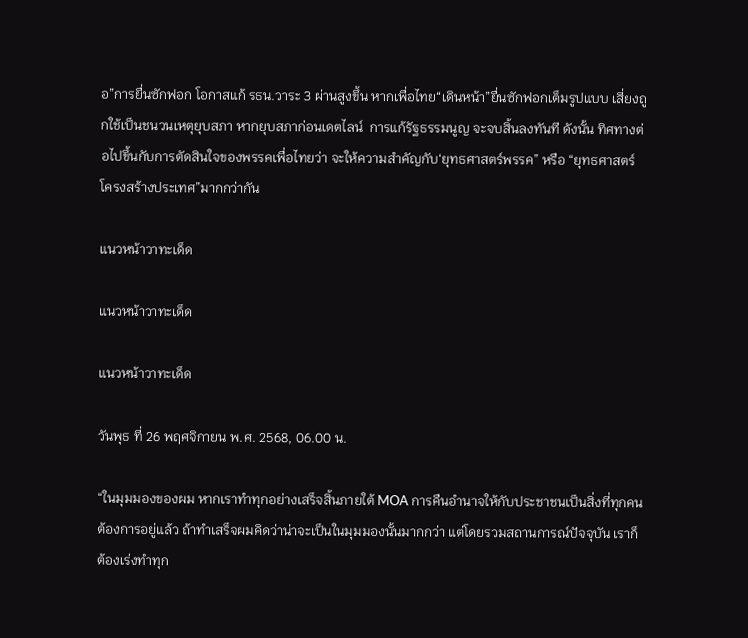อ”การยื่นซักฟอก โอกาสแก้ รธน.วาระ 3 ผ่านสูงขึ้น หากเพื่อไทย“เดินหน้า”ยื่นซักฟอกเต็มรูปแบบ เสี่ยงถูกใช้เป็นชนวนเหตุยุบสภา หากยุบสภาก่อนเดตไลน์  การแก้รัฐธรรมนูญ จะจบสิ้นลงทันที ดังนั้น ทิศทางต่อไปขึ้นกับการตัดสินใจของพรรคเพื่อไทยว่า จะให้ความสำคัญกับ‘ยุทธศาสตร์พรรค” หรือ “ยุทธศาสตร์โครงสร้างประเทศ”มากกว่ากัน

แนวหน้าวาทะเด็ด

แนวหน้าวาทะเด็ด

แนวหน้าวาทะเด็ด

วันพุธ ที่ 26 พฤศจิกายน พ.ศ. 2568, 06.00 น.

“ในมุมมองของผม หากเราทำทุกอย่างเสร็จสิ้นภายใต้ MOA การคืนอำนาจให้กับประชาชนเป็นสิ่งที่ทุกคนต้องการอยู่แล้ว ถ้าทำเสร็จผมคิดว่าน่าจะเป็นในมุมมองนั้นมากกว่า แต่โดยรวมสถานการณ์ปัจจุบัน เราก็ต้องเร่งทำทุก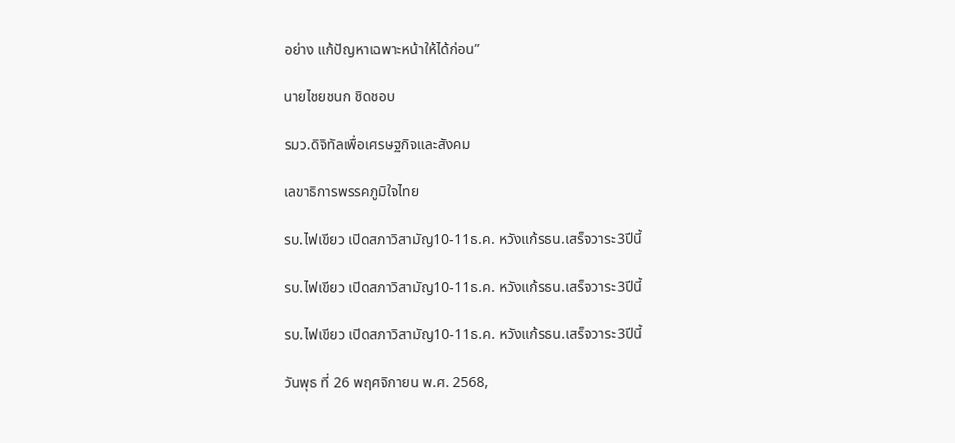อย่าง แก้ปัญหาเฉพาะหน้าให้ได้ก่อน”

นายไชยชนก ชิดชอบ

รมว.ดิจิทัลเพื่อเศรษฐกิจและสังคม

เลขาธิการพรรคภูมิใจไทย

รบ.ไฟเขียว เปิดสภาวิสามัญ10-11ธ.ค. หวังแก้รธน.เสร็จวาระ3ปีนี้

รบ.ไฟเขียว เปิดสภาวิสามัญ10-11ธ.ค. หวังแก้รธน.เสร็จวาระ3ปีนี้

รบ.ไฟเขียว เปิดสภาวิสามัญ10-11ธ.ค. หวังแก้รธน.เสร็จวาระ3ปีนี้

วันพุธ ที่ 26 พฤศจิกายน พ.ศ. 2568,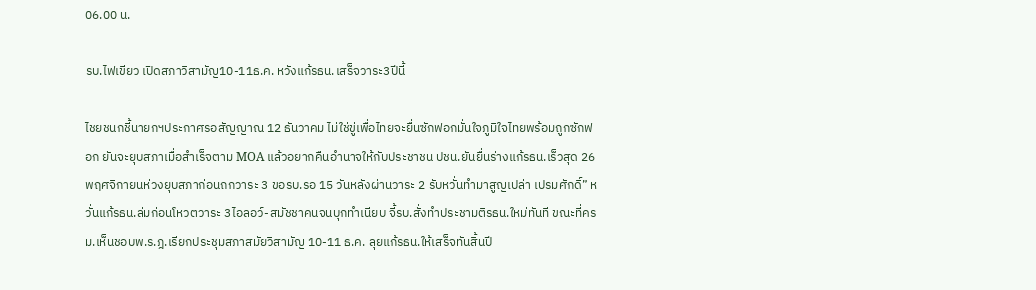06.00 น.

รบ.ไฟเขียว เปิดสภาวิสามัญ10-11ธ.ค. หวังแก้รธน.เสร็จวาระ3ปีนี้

ไชยชนกชี้นายกฯประกาศรอสัญญาณ 12 ธันวาคม ไม่ใช่ขู่เพื่อไทยจะยื่นซักฟอกมั่นใจภูมิใจไทยพร้อมถูกซักฟอก ยันจะยุบสภาเมื่อสำเร็จตาม MOA แล้วอยากคืนอำนาจให้กับประชาชน ปชน.ยันยื่นร่างแก้รธน.เร็วสุด 26 พฤศจิกายนห่วงยุบสภาก่อนถกวาระ 3 ขอรบ.รอ 15 วันหลังผ่านวาระ 2 รับหวั่นทำมาสูญเปล่า เปรมศักดิ์” หวั่นแก้รธน.ล่มก่อนโหวตวาระ 3ไอลอว์-สมัชชาคนจนบุกทำเนียบ จี้รบ.สั่งทำประชามติรธน.ใหม่ทันที ขณะที่ครม.เห็นชอบพ.ร.ฎ.เรียกประชุมสภาสมัยวิสามัญ 10-11 ธ.ค. ลุยแก้รธน.ให้เสร็จทันสิ้นปี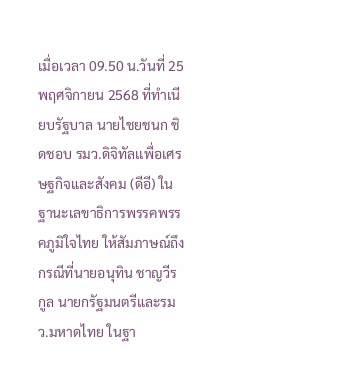เมื่อเวลา 09.50 น.วันที่ 25 พฤศจิกายน 2568 ที่ทำเนียบรัฐบาล นายไชยชนก ชิดชอบ รมว.ดิจิทัลเเพื่อเศรษฐกิจและสังคม (ดีอี) ในฐานะเลขาธิการพรรคพรรคภูมิใจไทย ให้สัมภาษณ์ถึงกรณีที่นายอนุทิน ชาญวีรกูล นายกรัฐมนตรีและรมว.มหาดไทย ในฐา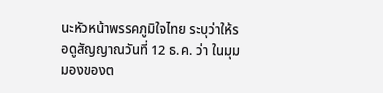นะหัวหน้าพรรคภูมิใจไทย ระบุว่าให้รอดูสัญญาณวันที่ 12 ธ.ค. ว่า ในมุมมองของต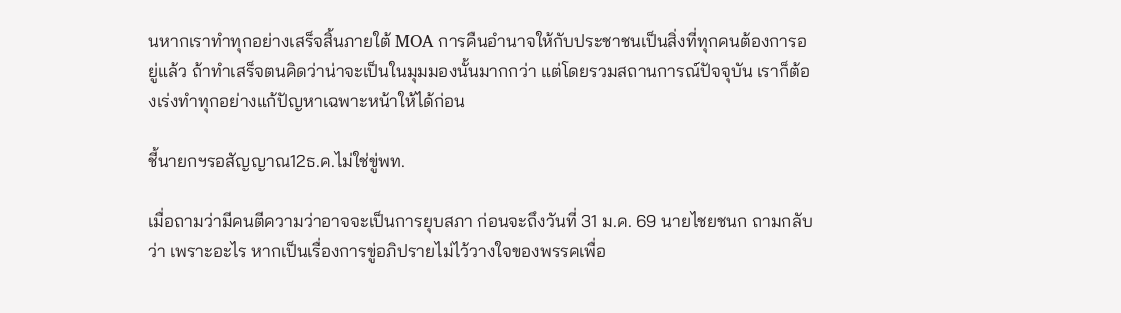นหากเราทำทุกอย่างเสร็จสิ้นภายใต้ MOA การคืนอำนาจให้กับประชาชนเป็นสิ่งที่ทุกคนต้องการอยู่แล้ว ถ้าทำเสร็จตนคิดว่าน่าจะเป็นในมุมมองนั้นมากกว่า แต่โดยรวมสถานการณ์ปัจจุบัน เราก็ต้องเร่งทำทุกอย่างแก้ปัญหาเฉพาะหน้าให้ได้ก่อน

ชี้นายกฯรอสัญญาณ12ธ.ค.ไม่ใช่ขู่พท.

เมื่อถามว่ามีคนตีความว่าอาจจะเป็นการยุบสภา ก่อนจะถึงวันที่ 31 ม.ค. 69 นายไชยชนก ถามกลับว่า เพราะอะไร หากเป็นเรื่องการขู่อภิปรายไม่ไว้วางใจของพรรคเพื่อ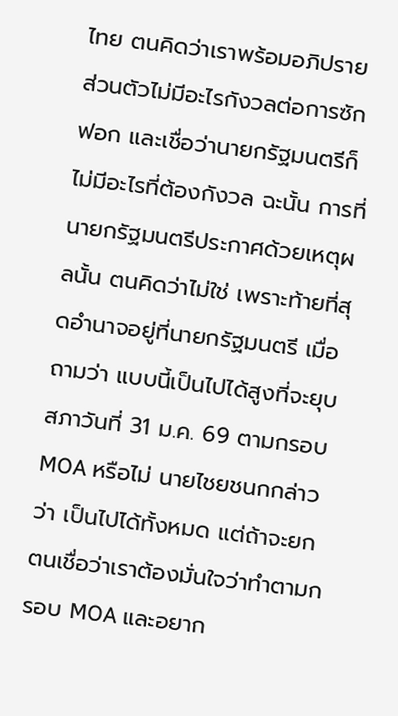ไทย ตนคิดว่าเราพร้อมอภิปราย ส่วนตัวไม่มีอะไรกังวลต่อการซักฟอก และเชื่อว่านายกรัฐมนตรีก็ไม่มีอะไรที่ต้องกังวล ฉะนั้น การที่นายกรัฐมนตรีประกาศด้วยเหตุผลนั้น ตนคิดว่าไม่ใช่ เพราะท้ายที่สุดอำนาจอยู่ที่นายกรัฐมนตรี เมื่อถามว่า แบบนี้เป็นไปได้สูงที่จะยุบสภาวันที่ 31 ม.ค. 69 ตามกรอบ MOA หรือไม่ นายไชยชนกกล่าวว่า เป็นไปได้ทั้งหมด แต่ถ้าจะยกตนเชื่อว่าเราต้องมั่นใจว่าทำตามกรอบ MOA และอยาก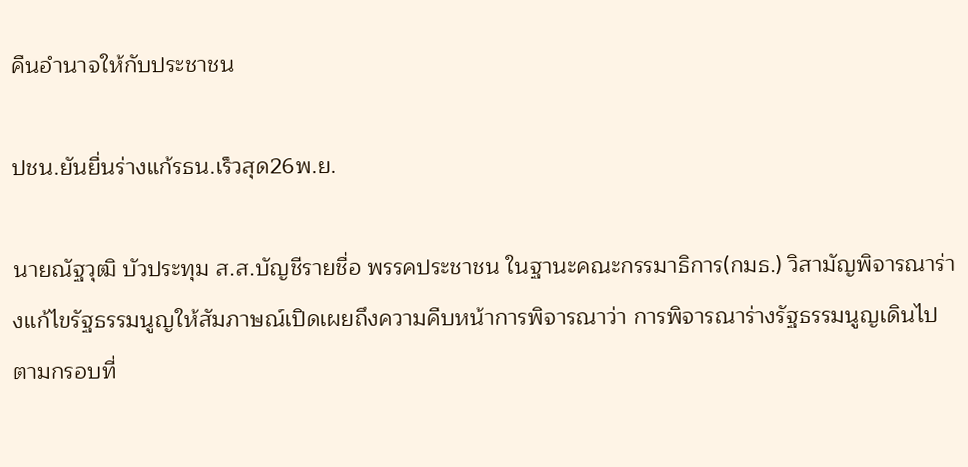คืนอำนาจให้กับประชาชน

ปชน.ยันยื่นร่างแก้รธน.เร็วสุด26พ.ย.

นายณัฐวุฒิ บัวประทุม ส.ส.บัญชีรายชื่อ พรรคประชาชน ในฐานะคณะกรรมาธิการ(กมธ.) วิสามัญพิจารณาร่างแก้ไขรัฐธรรมนูญให้สัมภาษณ์เปิดเผยถึงความคืบหน้าการพิจารณาว่า การพิจารณาร่างรัฐธรรมนูญเดินไปตามกรอบที่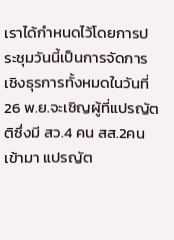เราได้กำหนดไว้โดยการประชุมวันนี้เป็นการจัดการเชิงธุรการทั้งหมดในวันที่ 26 พ.ย.จะเชิญผู้ที่แปรญัตติซึ่งมี สว.4 คน สส.2คนเข้ามา แปรญัต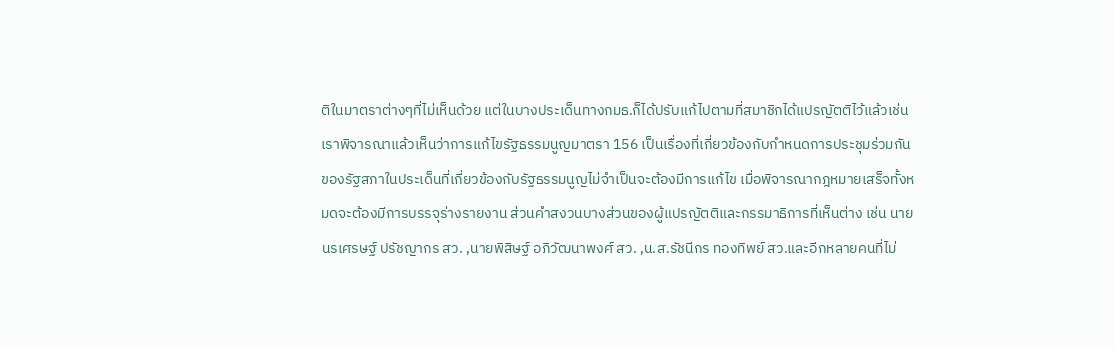ติในมาตราต่างๆที่ไม่เห็นด้วย แต่ในบางประเด็นทางกมธ.ก็ได้ปรับแก้ไปตามที่สมาชิกได้แปรญัตติไว้แล้วเช่นเราพิจารณาแล้วเห็นว่าการแก้ไขรัฐธรรมนูญมาตรา 156 เป็นเรื่องที่เกี่ยวข้องกับกำหนดการประชุมร่วมกันของรัฐสภาในประเด็นที่เกี่ยวข้องกับรัฐธรรมนูญไม่จำเป็นจะต้องมีการแก้ไข เมื่อพิจารณากฎหมายเสร็จทั้งหมดจะต้องมีการบรรจุร่างรายงาน ส่วนคำสงวนบางส่วนของผู้แปรญัตติและกรรมาธิการที่เห็นต่าง เช่น นายนรเศรษฐ์ ปรัชญากร สว. ,นายพิสิษฐ์ อภิวัฒนาพงศ์ สว. ,น.ส.รัชนีกร ทองทิพย์ สว.และอีกหลายคนที่ไม่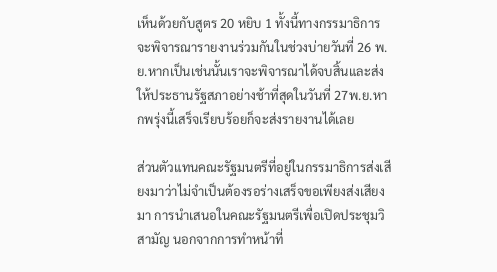เห็นด้วยกับสูตร 20 หยิบ 1 ทั้งนี้ทางกรรมาธิการจะพิจารณารายงานร่วมกันในช่วงบ่ายวันที่ 26 พ.ย.หากเป็นเช่นนั้นเราจะพิจารณาได้จบสิ้นและส่งให้ประธานรัฐสภาอย่างช้าที่สุดในวันที่ 27พ.ย.หากพรุ่งนี้เสร็จเรียบร้อยก็จะส่งรายงานได้เลย

ส่วนตัวแทนคณะรัฐมนตรีที่อยู่ในกรรมาธิการส่งเสียงมาว่าไม่จำเป็นต้องรอร่างเสร็จขอเพียงส่งเสียงมา การนำเสนอในคณะรัฐมนตรีเพื่อเปิดประชุมวิสามัญ นอกจากการทำหน้าที่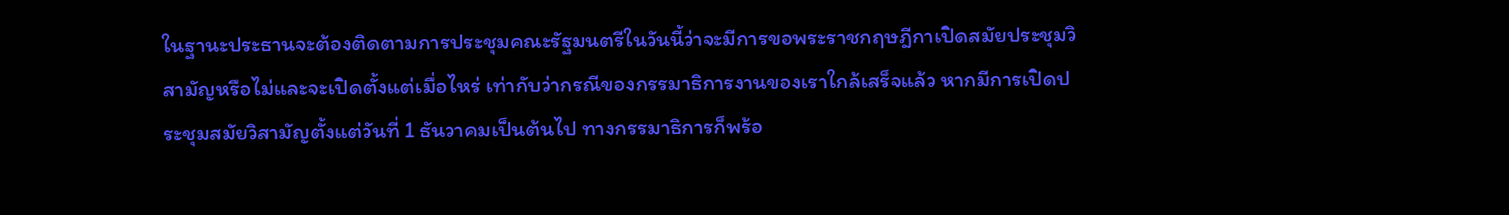ในฐานะประธานจะต้องติดตามการประชุมคณะรัฐมนตรีในวันนี้ว่าจะมีการขอพระราชกฤษฎีกาเปิดสมัยประชุมวิสามัญหรือไม่และจะเปิดตั้งแต่เมื่อไหร่ เท่ากับว่ากรณีของกรรมาธิการงานของเราใกล้เสร็จแล้ว หากมีการเปิดประชุมสมัยวิสามัญตั้งแต่วันที่ 1 ธันวาคมเป็นต้นไป ทางกรรมาธิการก็พร้อ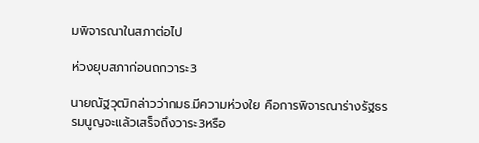มพิจารณาในสภาต่อไป

ห่วงยุบสภาก่อนถกวาระ3

นายณัฐวุฒิกล่าวว่ากมธ.มีความห่วงใย คือการพิจารณาร่างรัฐธรรมนูญจะแล้วเสร็จถึงวาระ3หรือ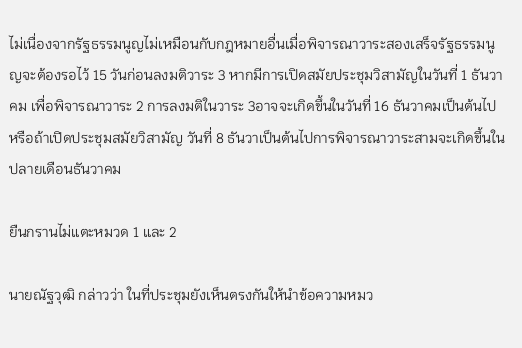ไม่เนื่องจากรัฐธรรมนูญไม่เหมือนกับกฎหมายอื่นเมื่อพิจารณาวาระสองเสร็จรัฐธรรมนูญจะต้องรอไว้ 15 วันก่อนลงมติวาระ 3 หากมีการเปิดสมัยประชุมวิสามัญในวันที่ 1 ธันวาคม เพื่อพิจารณาวาระ 2 การลงมติในวาระ 3อาจจะเกิดขึ้นในวันที่ 16 ธันวาคมเป็นต้นไป หรือถ้าเปิดประชุมสมัยวิสามัญ วันที่ 8 ธันวาเป็นต้นไปการพิจารณาวาระสามจะเกิดขึ้นในปลายเดือนธันวาคม

ยืนกรานไม่แตะหมวด 1 และ 2

นายณัฐวุฒิ กล่าวว่า ในที่ประชุมยังเห็นตรงกันให้นำข้อความหมว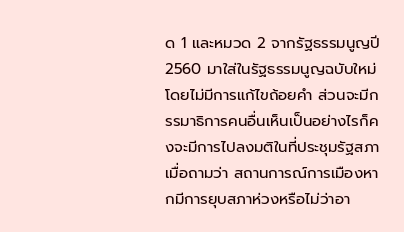ด 1 และหมวด 2 จากรัฐธรรมนูญปี 2560 มาใส่ในรัฐธรรมนูญฉบับใหม่ โดยไม่มีการแก้ไขถ้อยคำ ส่วนจะมีกรรมาธิการคนอื่นเห็นเป็นอย่างไรก็คงจะมีการไปลงมติในที่ประชุมรัฐสภา เมื่อถามว่า สถานการณ์การเมืองหากมีการยุบสภาห่วงหรือไม่ว่าอา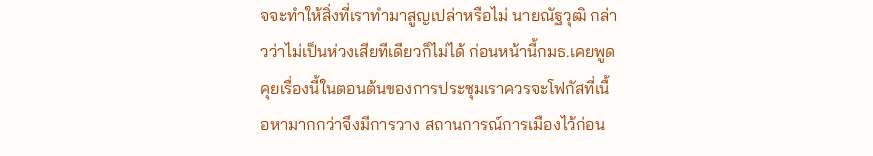จจะทำให้สิ่งที่เราทำมาสูญเปล่าหรือไม่ นายณัฐวุฒิ กล่าวว่าไม่เป็นห่วงเสียทีเดียวก็ไม่ได้ ก่อนหน้านี้กมธ.เคยพูดคุยเรื่องนี้ในตอนต้นของการประชุมเราควรจะโฟกัสที่เนื้อหามากกว่าจึงมีการวาง สถานการณ์การเมืองไว้ก่อน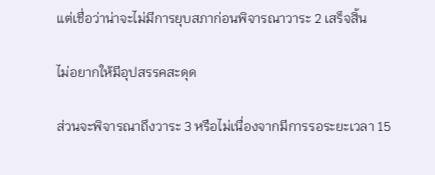แต่เชื่อว่าน่าจะไม่มีการยุบสภาก่อนพิจารณาวาระ 2 เสร็จสิ้น

ไม่อยากให้มีอุปสรรคสะดุด

ส่วนจะพิจารณาถึงวาระ 3 หรือไม่เนื่องจากมีการรอระยะเวลา 15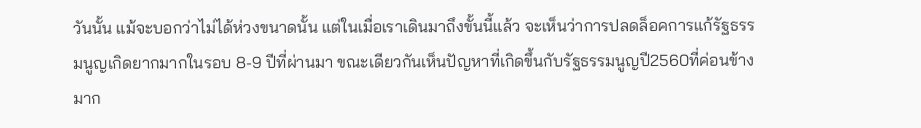วันนั้น แม้จะบอกว่าไม่ได้ห่วงขนาดนั้น แต่ในเมื่อเราเดินมาถึงขั้นนี้แล้ว จะเห็นว่าการปลดล็อคการแก้รัฐธรรมนูญเกิดยากมากในรอบ 8-9 ปีที่ผ่านมา ขณะเดียวกันเห็นปัญหาที่เกิดขึ้นกับรัฐธรรมนูญปี2560ที่ค่อนข้างมาก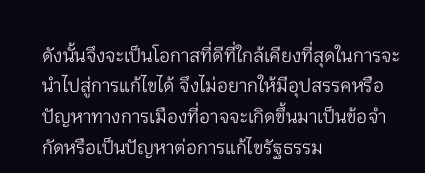ดังนั้นจึงจะเป็นโอกาสที่ดีที่ใกล้เคียงที่สุดในการจะนำไปสู่การแก้ไขได้ จึงไม่อยากให้มีอุปสรรคหรือปัญหาทางการเมืองที่อาจจะเกิดขึ้นมาเป็นข้อจำกัดหรือเป็นปัญหาต่อการแก้ไขรัฐธรรม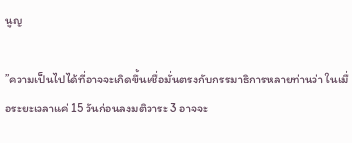นูญ

”ความเป็นไปได้ที่อาจจะเกิดขึ้นเชื่อมั่นตรงกับกรรมาธิการหลายท่านว่า ในเมื่อระยะเวลาแค่ 15 วันก่อนลงมติวาระ 3 อาจจะ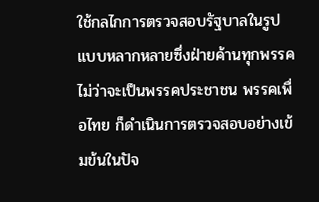ใช้กลไกการตรวจสอบรัฐบาลในรูปแบบหลากหลายซึ่งฝ่ายค้านทุกพรรคไม่ว่าจะเป็นพรรคประชาชน พรรคเพื่อไทย ก็ดำเนินการตรวจสอบอย่างเข้มข้นในปัจ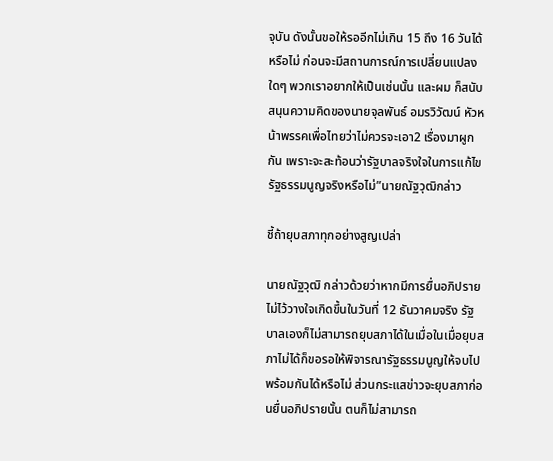จุบัน ดังนั้นขอให้รออีกไม่เกิน 15 ถึง 16 วันได้หรือไม่ ก่อนจะมีสถานการณ์การเปลี่ยนแปลงใดๆ พวกเราอยากให้เป็นเช่นนั้น และผม ก็สนับสนุนความคิดของนายจุลพันธ์ อมรวิวัฒน์ หัวหน้าพรรคเพื่อไทยว่าไม่ควรจะเอา2 เรื่องมาผูกกัน เพราะจะสะท้อนว่ารัฐบาลจริงใจในการแก้ไขรัฐธรรมนูญจริงหรือไม่”นายณัฐวุฒิกล่าว

ชี้ถ้ายุบสภาทุกอย่างสูญเปล่า

นายณัฐวุฒิ กล่าวด้วยว่าหากมีการยื่นอภิปรายไม่ไว้วางใจเกิดขึ้นในวันที่ 12 ธันวาคมจริง รัฐบาลเองก็ไม่สามารถยุบสภาได้ในเมื่อในเมื่อยุบสภาไม่ได้ก็ขอรอให้พิจารณารัฐธรรมนูญให้จบไปพร้อมกันได้หรือไม่ ส่วนกระแสข่าวจะยุบสภาก่อนยื่นอภิปรายนั้น ตนก็ไม่สามารถ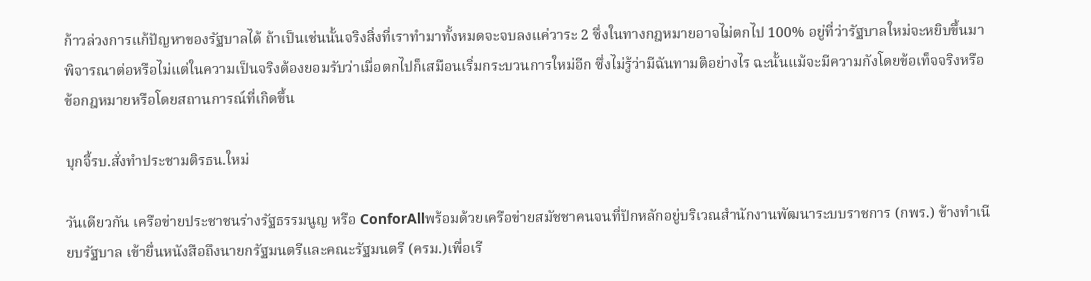ก้าวล่วงการแก้ปัญหาของรัฐบาลได้ ถ้าเป็นเช่นนั้นจริงสิ่งที่เราทำมาทั้งหมดจะจบลงแค่วาระ 2 ซึ่งในทางกฎหมายอาจไม่ตกไป 100% อยู่ที่ว่ารัฐบาลใหม่จะหยิบขึ้นมา พิจารณาต่อหรือไม่แต่ในความเป็นจริงต้องยอมรับว่าเมื่อตกไปก็เสมือนเริ่มกระบวนการใหม่อีก ซึ่งไม่รู้ว่ามีฉันทามติอย่างไร ฉะนั้นแม้จะมีความกังโดยข้อเท็จจริงหรือข้อกฎหมายหรือโดยสถานการณ์ที่เกิดขึ้น

บุกจี้รบ.สั่งทำประชามติรธน.ใหม่

วันเดียวกัน เครือข่ายประชาชนร่างรัฐธรรมนูญ หรือ ConforAllพร้อมด้วยเครือข่ายสมัชชาคนจนที่ปักหลักอยู่บริเวณสำนักงานพัฒนาระบบราชการ (กพร.) ข้างทำเนียบรัฐบาล เข้ายื่นหนังสือถึงนายกรัฐมนตรีและคณะรัฐมนตรี (ครม.)เพื่อเรี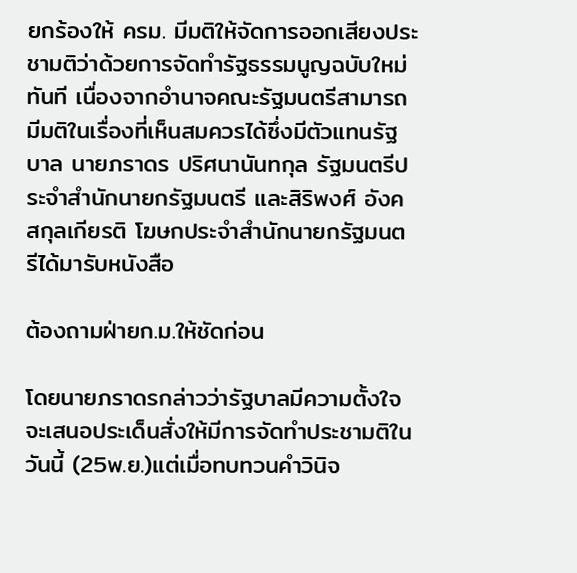ยกร้องให้ ครม. มีมติให้จัดการออกเสียงประชามติว่าด้วยการจัดทำรัฐธรรมนูญฉบับใหม่ทันที เนื่องจากอำนาจคณะรัฐมนตรีสามารถมีมติในเรื่องที่เห็นสมควรได้ซึ่งมีตัวแทนรัฐบาล นายภราดร ปริศนานันทกุล รัฐมนตรีประจำสำนักนายกรัฐมนตรี และสิริพงศ์ อังคสกุลเกียรติ โฆษกประจำสำนักนายกรัฐมนตรีได้มารับหนังสือ

ต้องถามฝ่ายก.ม.ให้ชัดก่อน

โดยนายภราดรกล่าวว่ารัฐบาลมีความตั้งใจจะเสนอประเด็นสั่งให้มีการจัดทำประชามติในวันนี้ (25พ.ย.)แต่เมื่อทบทวนคำวินิจ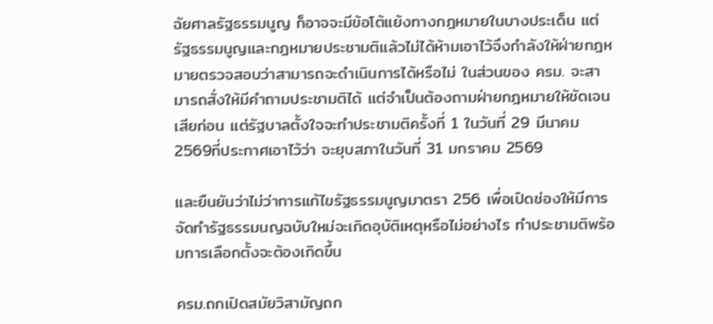ฉัยศาลรัฐธรรมนูญ ก็อาจจะมีข้อโต้แย้งทางกฎหมายในบางประเด็น แต่รัฐธรรมนูญและกฎหมายประชามติแล้วไม่ได้ห้ามเอาไว้จึงกำลังให้ฝ่ายกฎหมายตรวจสอบว่าสามารถจะดำเนินการได้หรือไม่ ในส่วนของ ครม. จะสามารถสั่งให้มีคำถามประชามติได้ แต่จำเป็นต้องถามฝ่ายกฎหมายให้ชัดเจนเสียก่อน แต่รัฐบาลตั้งใจจะทำประชามติครั้งที่ 1 ในวันที่ 29 มีนาคม 2569ที่ประกาศเอาไว้ว่า จะยุบสภาในวันที่ 31 มกราคม 2569

และยืนยันว่าไม่ว่าการแก้ไขรัฐธรรมนูญมาตรา 256 เพื่อเปิดช่องให้มีการจัดทำรัฐธรรมนญฉบับใหม่จะเกิดอุบัติเหตุหรือไม่อย่างไร ทำประชามติพร้อมการเลือกตั้งจะต้องเกิดขึ้น

ครม.ถกเปิดสมัยวิสามัญถก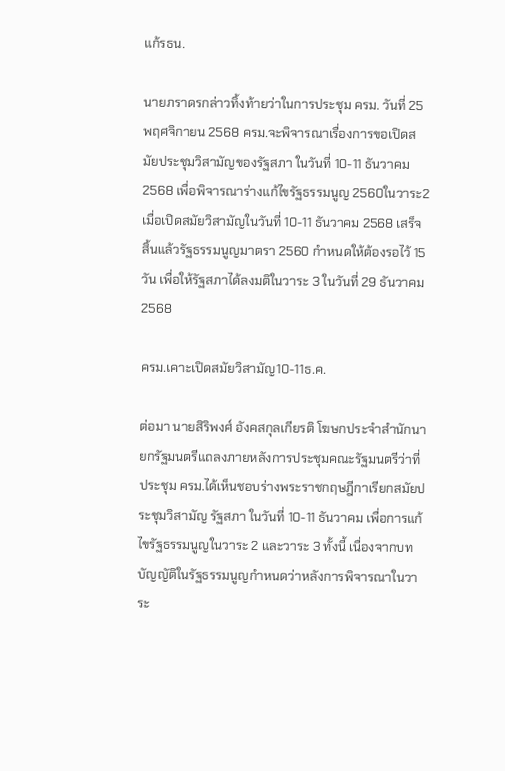แก้รธน.

นายภราดรกล่าวทิ้งท้ายว่าในการประชุม ครม. วันที่ 25 พฤศจิกายน 2568 ครม.จะพิจารณาเรื่องการขอเปิดสมัยประชุมวิสามัญของรัฐสภา ในวันที่ 10-11 ธันวาคม 2568 เพื่อพิจารณาร่างแก้ไขรัฐธรรมนูญ 2560ในวาระ2 เมื่อเปิดสมัยวิสามัญในวันที่ 10-11 ธันวาคม 2568 เสร็จสิ้นแล้วรัฐธรรมนูญมาตรา 2560 กำหนดให้ต้องรอไว้ 15 วัน เพื่อให้รัฐสภาได้ลงมติในวาระ 3 ในวันที่ 29 ธันวาคม 2568

ครม.เคาะเปิดสมัยวิสามัญ10-11ธ.ค.

ต่อมา นายสิริพงศ์ อังคสกุลเกียรติ โฆษกประจำสำนักนายกรัฐมนตรีแถลงภายหลังการประชุมคณะรัฐมนตรีว่าที่ประชุม ครม.ได้เห็นชอบร่างพระราชกฤษฎีกาเรียกสมัยประชุมวิสามัญ รัฐสภา ในวันที่ 10-11 ธันวาคม เพื่อการแก้ไขรัฐธรรมนูญในวาระ 2 และวาระ 3 ทั้งนี้ เนื่องจากบทบัญญัติในรัฐธรรมนูญกำหนดว่าหลังการพิจารณาในวาระ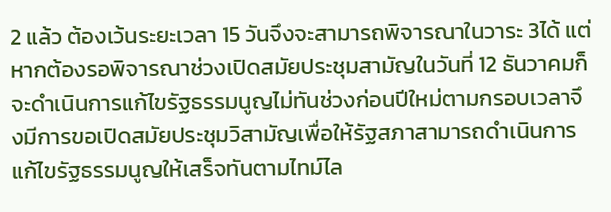2 แล้ว ต้องเว้นระยะเวลา 15 วันจึงจะสามารถพิจารณาในวาระ 3ได้ แต่หากต้องรอพิจารณาช่วงเปิดสมัยประชุมสามัญในวันที่ 12 ธันวาคมก็จะดำเนินการแก้ไขรัฐธรรมนูญไม่ทันช่วงก่อนปีใหม่ตามกรอบเวลาจึงมีการขอเปิดสมัยประชุมวิสามัญเพื่อให้รัฐสภาสามารถดำเนินการแก้ไขรัฐธรรมนูญให้เสร็จทันตามไทม์ไล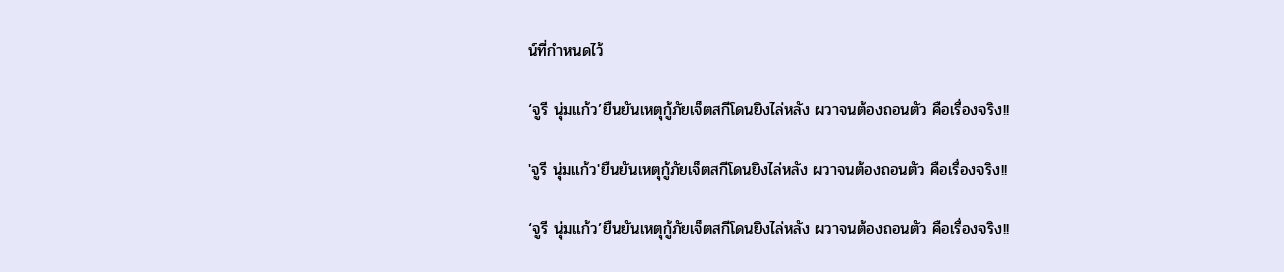น์ที่กำหนดไว้

‘จูรี นุ่มแก้ว’ยืนยันเหตุกู้ภัยเจ็ตสกีโดนยิงไล่หลัง ผวาจนต้องถอนตัว คือเรื่องจริง!!

'จูรี นุ่มแก้ว'ยืนยันเหตุกู้ภัยเจ็ตสกีโดนยิงไล่หลัง ผวาจนต้องถอนตัว คือเรื่องจริง!!

‘จูรี นุ่มแก้ว’ยืนยันเหตุกู้ภัยเจ็ตสกีโดนยิงไล่หลัง ผวาจนต้องถอนตัว คือเรื่องจริง!!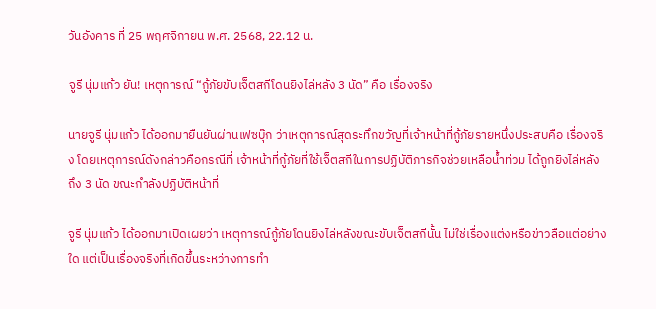วันอังคาร ที่ 25 พฤศจิกายน พ.ศ. 2568, 22.12 น.

จูรี นุ่มแก้ว ยัน! เหตุการณ์ “กู้ภัยขับเจ็ตสกีโดนยิงไล่หลัง 3 นัด” คือ เรื่องจริง

นายจูรี นุ่มแก้ว ได้ออกมายืนยันผ่านเฟซบุ๊ก ว่าเหตุการณ์สุดระทึกขวัญที่เจ้าหน้าที่กู้ภัยรายหนึ่งประสบคือ เรื่องจริง โดยเหตุการณ์ดังกล่าวคือกรณีที่ เจ้าหน้าที่กู้ภัยที่ใช้เจ็ตสกีในการปฏิบัติภารกิจช่วยเหลือน้ำท่วม ได้ถูกยิงไล่หลัง ถึง 3 นัด ขณะกำลังปฏิบัติหน้าที่

จูรี นุ่มแก้ว ได้ออกมาเปิดเผยว่า เหตุการณ์กู้ภัยโดนยิงไล่หลังขณะขับเจ็ตสกีนั้น ไม่ใช่เรื่องแต่งหรือข่าวลือแต่อย่างใด แต่เป็นเรื่องจริงที่เกิดขึ้นระหว่างการทำ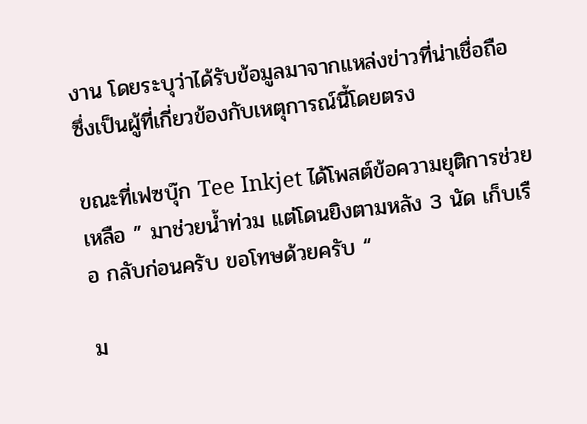งาน โดยระบุว่าได้รับข้อมูลมาจากแหล่งข่าวที่น่าเชื่อถือ ซึ่งเป็นผู้ที่เกี่ยวข้องกับเหตุการณ์นี้โดยตรง

ขณะที่เฟซบุ๊ก Tee Inkjet ได้โพสต์ข้อความยุติการช่วยเหลือ ” มาช่วยน้ำท่วม แต่โดนยิงตามหลัง 3 นัด เก็บเรือ กลับก่อนครับ ขอโทษด้วยครับ “

ม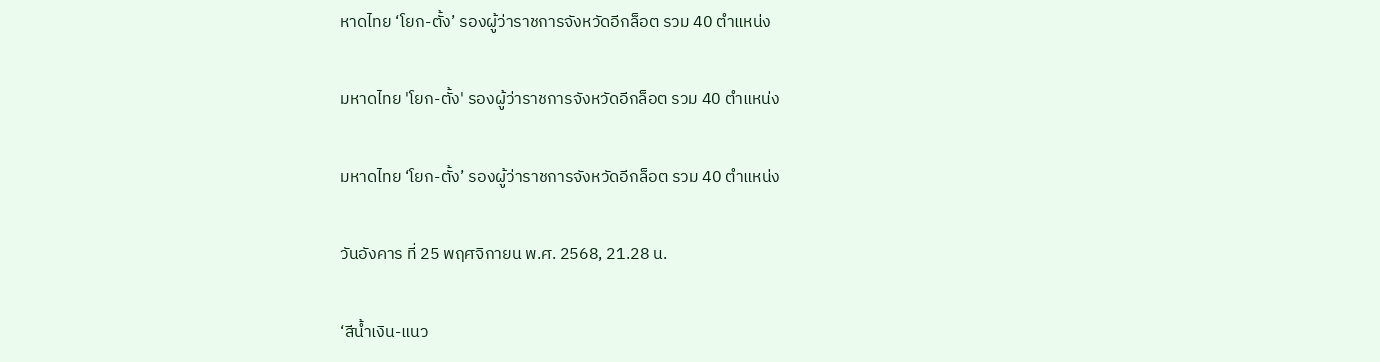หาดไทย ‘โยก-ตั้ง’ รองผู้ว่าราชการจังหวัดอีกล็อต รวม 40 ตำแหน่ง

มหาดไทย 'โยก-ตั้ง' รองผู้ว่าราชการจังหวัดอีกล็อต รวม 40 ตำแหน่ง

มหาดไทย ‘โยก-ตั้ง’ รองผู้ว่าราชการจังหวัดอีกล็อต รวม 40 ตำแหน่ง

วันอังคาร ที่ 25 พฤศจิกายน พ.ศ. 2568, 21.28 น.

‘สีน้ำเงิน-แนว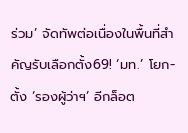ร่วม’ จัดทัพต่อเนื่องในพื้นที่สำคัญรับเลือกตั้ง69! ‘มท.’ โยก-ตั้ง ‘รองผู้ว่าฯ’ อีกล็อต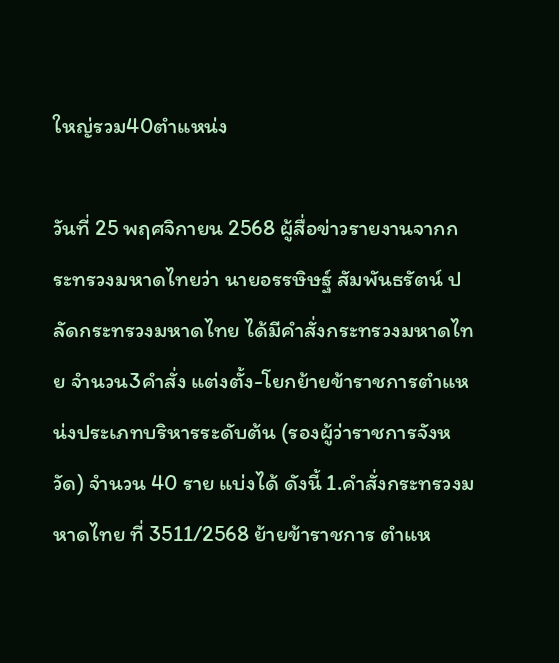ใหญ่รวม40ตำแหน่ง

วันที่ 25 พฤศจิกายน 2568 ผู้สื่อข่าวรายงานจากกระทรวงมหาดไทยว่า นายอรรษิษฐ์ สัมพันธรัตน์ ปลัดกระทรวงมหาดไทย ได้มีคำสั่งกระทรวงมหาดไทย จำนวน3คำสั่ง แต่งตั้ง-โยกย้ายข้าราชการตำแหน่งประเภทบริหารระดับต้น (รองผู้ว่าราชการจังหวัด) จำนวน 40 ราย แบ่งได้ ดังนี้ 1.คำสั่งกระทรวงมหาดไทย ที่ 3511/2568 ย้ายข้าราชการ ตำแห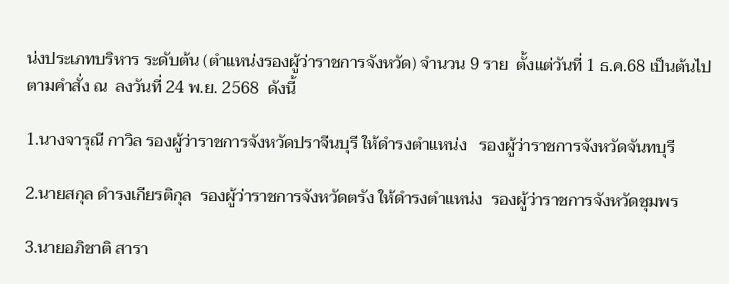น่งประเภทบริหาร ระดับต้น (ตำแหน่งรองผู้ว่าราชการจังหวัด) จำนวน 9 ราย  ตั้งแต่วันที่ 1 ธ.ค.68 เป็นต้นไป ตามคำสั่ง ณ  ลงวันที่ 24 พ.ย. 2568  ดังนี้

1.นางจารุณี กาวิล รองผู้ว่าราชการจังหวัดปราจีนบุรี ให้ดำรงตำแหน่ง   รองผู้ว่าราชการจังหวัดจันทบุรี

2.นายสกุล ดำรงเกียรติกุล  รองผู้ว่าราชการจังหวัดตรัง ให้ดำรงตำแหน่ง  รองผู้ว่าราชการจังหวัดชุมพร

3.นายอภิชาติ สารา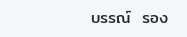บรรณ์  รอง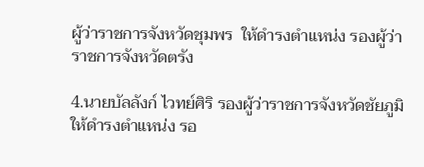ผู้ว่าราชการจังหวัดชุมพร  ให้ดำรงตำแหน่ง รองผู้ว่าราชการจังหวัดตรัง

4.นายบัลลังก์ ไวทย์ศิริ รองผู้ว่าราชการจังหวัดชัยภูมิ ให้ดำรงตำแหน่ง รอ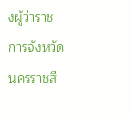งผู้ว่าราชการจังหวัดนครราชสี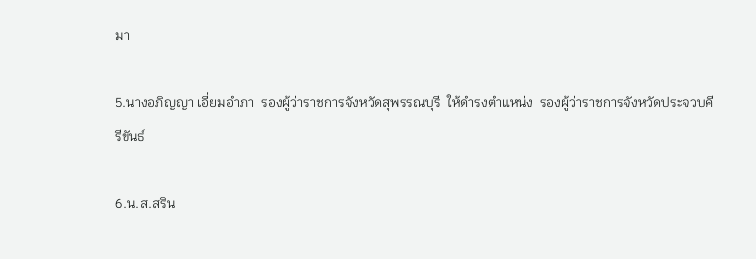มา

5.นางอภิญญา เอี่ยมอำภา  รองผู้ว่าราชการจังหวัดสุพรรณบุรี  ให้ดำรงตำแหน่ง  รองผู้ว่าราชการจังหวัดประจวบคีรีขันธ์

6.น.ส.สริน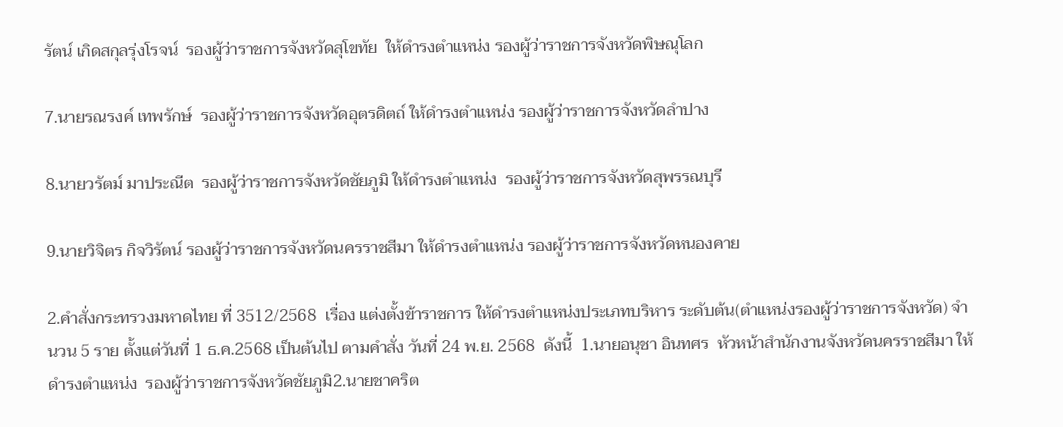รัตน์ เกิดสกุลรุ่งโรจน์  รองผู้ว่าราชการจังหวัดสุโขทัย  ให้ดำรงตำแหน่ง รองผู้ว่าราชการจังหวัดพิษณุโลก

7.นายรณรงค์ เทพรักษ์  รองผู้ว่าราชการจังหวัดอุตรดิตถ์ ให้ดำรงตำแหน่ง รองผู้ว่าราชการจังหวัดลำปาง

8.นายวรัตม์ มาประณีต  รองผู้ว่าราชการจังหวัดชัยภูมิ ให้ดำรงตำแหน่ง  รองผู้ว่าราชการจังหวัดสุพรรณบุรี

9.นายวิจิตร กิจวิรัตน์ รองผู้ว่าราชการจังหวัดนครราชสีมา ให้ดำรงตำแหน่ง รองผู้ว่าราชการจังหวัดหนองคาย

2.คำสั่งกระทรวงมหาดไทย ที่ 3512/2568  เรื่อง แต่งตั้งข้าราชการ ให้ดำรงตำแหน่งประเภทบริหาร ระดับต้น(ตำแหน่งรองผู้ว่าราชการจังหวัด) จำนวน 5 ราย ตั้งแต่วันที่ 1 ธ.ค.2568 เป็นต้นไป ตามคำสั่ง วันที่ 24 พ.ย. 2568  ดังนี้  1.นายอนุชา อินทศร  หัวหน้าสำนักงานจังหวัดนครราชสีมา ให้ดำรงตำแหน่ง  รองผู้ว่าราชการจังหวัดชัยภูมิ2.นายชาคริต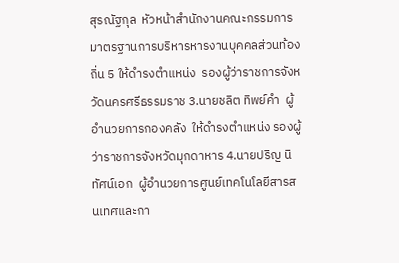สุรณัฐกุล  หัวหน้าสำนักงานคณะกรรมการมาตรฐานการบริหารหารงานบุคคลส่วนท้องถิ่น 5 ให้ดำรงตำแหน่ง  รองผู้ว่าราชการจังหวัดนครศรีธรรมราช 3.นายชลิต ทิพย์คำ  ผู้อำนวยการกองคลัง  ให้ดำรงตำแหน่ง รองผู้ว่าราชการจังหวัดมุกดาหาร 4.นายปริญ นิทัศน์เอก  ผู้อำนวยการศูนย์เทคโนโลยีสารสนเทศและกา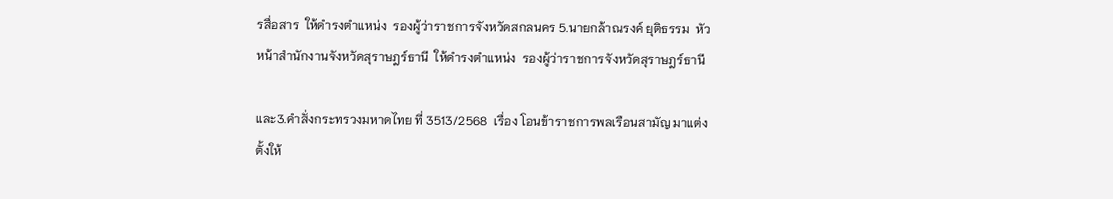รสื่อสาร  ให้ดำรงตำแหน่ง  รองผู้ว่าราชการจังหวัดสกลนคร 5.นายกล้าณรงค์ ยุติธรรม  หัวหน้าสำนักงานจังหวัดสุราษฎร์ธานี  ให้ดำรงตำแหน่ง  รองผู้ว่าราชการจังหวัดสุราษฎร์ธานี

และ3.คำสั่งกระทรวงมหาดไทย ที่ 3513/2568  เรื่อง โอนข้าราชการพลเรือนสามัญ มาแต่งตั้งให้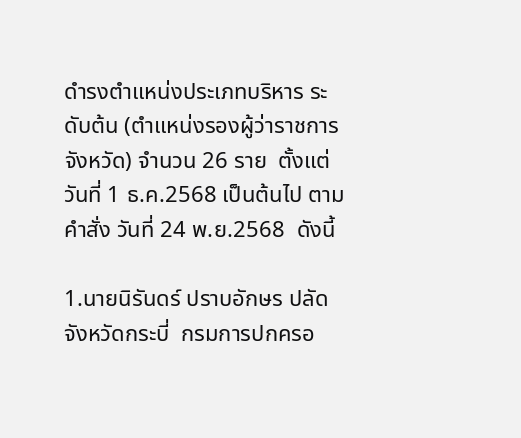ดำรงตำแหน่งประเภทบริหาร ระดับต้น (ตำแหน่งรองผู้ว่าราชการจังหวัด) จำนวน 26 ราย  ตั้งแต่วันที่ 1 ธ.ค.2568 เป็นต้นไป ตามคำสั่ง วันที่ 24 พ.ย.2568  ดังนี้

1.นายนิรันดร์ ปราบอักษร ปลัดจังหวัดกระบี่  กรมการปกครอ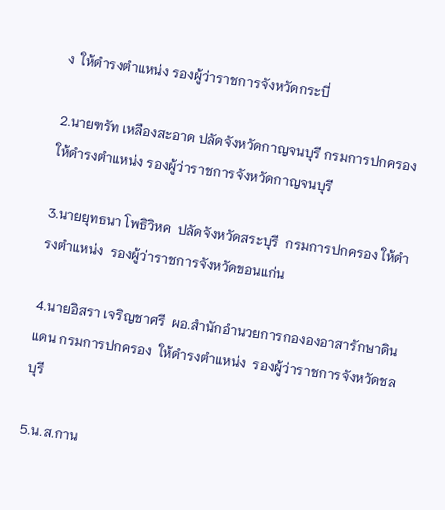ง  ให้ดำรงตำแหน่ง รองผู้ว่าราชการจังหวัดกระบี่

2.นายฑรัท เหลืองสะอาด ปลัดจังหวัดกาญจนบุรี กรมการปกครอง ให้ดำรงตำแหน่ง รองผู้ว่าราชการจังหวัดกาญจนบุรี

3.นายยุทธนา โพธิวิหค  ปลัดจังหวัดสระบุรี  กรมการปกครอง ให้ดำรงตำแหน่ง  รองผู้ว่าราชการจังหวัดขอนแก่น

4.นายอิสรา เจริญชาศรี  ผอ.สำนักอำนวยการกององอาสารักษาดินแดน กรมการปกครอง  ให้ดำรงตำแหน่ง  รองผู้ว่าราชการจังหวัดชลบุรี

5.น.ส.กาน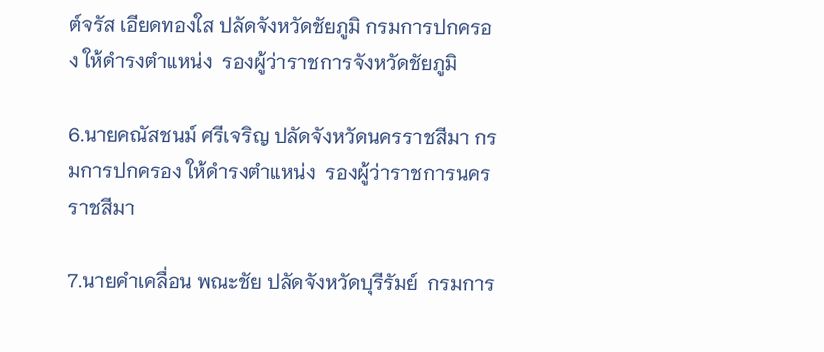ต์จรัส เอียดทองใส ปลัดจังหวัดชัยภูมิ กรมการปกครอง ให้ดำรงตำแหน่ง  รองผู้ว่าราชการจังหวัดชัยภูมิ

6.นายคณัสชนม์ ศรีเจริญ ปลัดจังหวัดนครราชสีมา กรมการปกครอง ให้ดำรงตำแหน่ง  รองผู้ว่าราชการนครราชสีมา

7.นายคำเคลื่อน พณะชัย ปลัดจังหวัดบุรีรัมย์  กรมการ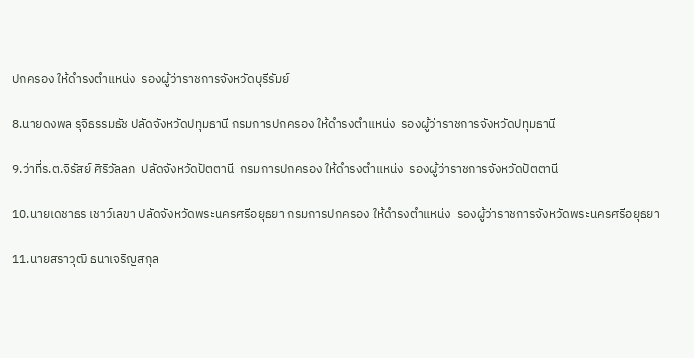ปกครอง ให้ดำรงตำแหน่ง  รองผู้ว่าราชการจังหวัดบุรีรัมย์

8.นายดงพล รุจิธรรมธัช ปลัดจังหวัดปทุมธานี กรมการปกครอง ให้ดำรงตำแหน่ง  รองผู้ว่าราชการจังหวัดปทุมธานี

9.ว่าที่ร.ต.จิรัสย์ ศิริวัลลภ  ปลัดจังหวัดปัตตานี  กรมการปกครอง ให้ดำรงตำแหน่ง  รองผู้ว่าราชการจังหวัดปัตตานี

10.นายเดชาธร เชาว์เลขา ปลัดจังหวัดพระนครศรีอยุธยา กรมการปกครอง ให้ดำรงตำแหน่ง  รองผู้ว่าราชการจังหวัดพระนครศรีอยุธยา

11.นายสราวุฒิ ธนาเจริญสกุล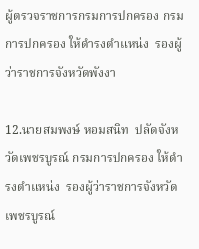ผู้ตรวจราชการกรมการปกครอง กรมการปกครอง ให้ดำรงตำแหน่ง  รองผู้ว่าราชการจังหวัดพังงา

12.นายสมพงษ์ หอมสนิท  ปลัดจังหวัดเพชรบูรณ์ กรมการปกครอง ให้ดำรงตำแหน่ง  รองผู้ว่าราชการจังหวัดเพชรบูรณ์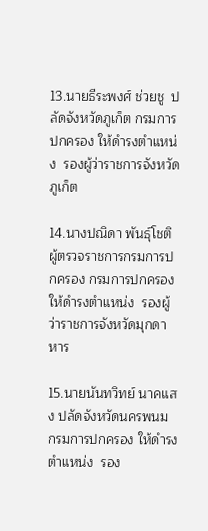13.นายธีระพงศ์ ช่วยชู  ปลัดจังหวัดภูเก็ต กรมการปกครอง ให้ดำรงตำแหน่ง  รองผู้ว่าราชการจังหวัดภูเก็ต

14.นางปณิดา พันธุ์โชติ  ผู้ตรวจราชการกรมการปกครอง กรมการปกครอง ให้ดำรงตำแหน่ง  รองผู้ว่าราชการจังหวัดมุกดาหาร

15.นายนันทวิทย์ นาคแสง ปลัดจังหวัดนครพนม กรมการปกครอง ให้ดำรงตำแหน่ง  รอง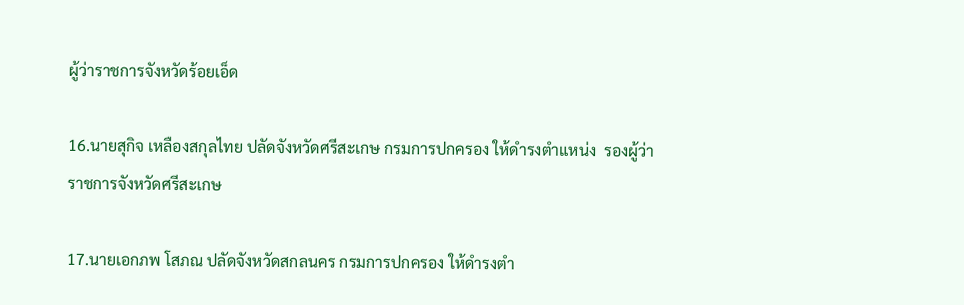ผู้ว่าราชการจังหวัดร้อยเอ็ด

16.นายสุกิจ เหลืองสกุลไทย ปลัดจังหวัดศรีสะเกษ กรมการปกครอง ให้ดำรงตำแหน่ง  รองผู้ว่าราชการจังหวัดศรีสะเกษ

17.นายเอกภพ โสภณ ปลัดจังหวัดสกลนคร กรมการปกครอง ให้ดำรงตำ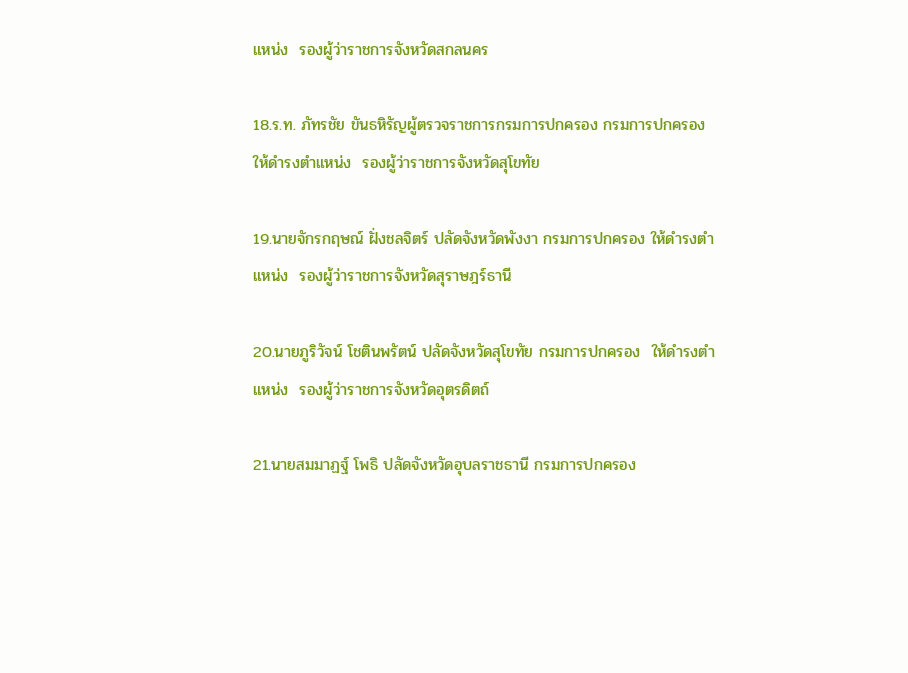แหน่ง  รองผู้ว่าราชการจังหวัดสกลนคร

18.ร.ท. ภัทรชัย ขันธหิรัญผู้ตรวจราชการกรมการปกครอง กรมการปกครอง ให้ดำรงตำแหน่ง  รองผู้ว่าราชการจังหวัดสุโขทัย

19.นายจักรกฤษณ์ ฝั่งชลจิตร์ ปลัดจังหวัดพังงา กรมการปกครอง ให้ดำรงตำแหน่ง  รองผู้ว่าราชการจังหวัดสุราษฎร์ธานี

20.นายภูริวัจน์ โชตินพรัตน์ ปลัดจังหวัดสุโขทัย กรมการปกครอง  ให้ดำรงตำแหน่ง  รองผู้ว่าราชการจังหวัดอุตรดิตถ์

21.นายสมมาฏฐ์ โพธิ ปลัดจังหวัดอุบลราชธานี กรมการปกครอง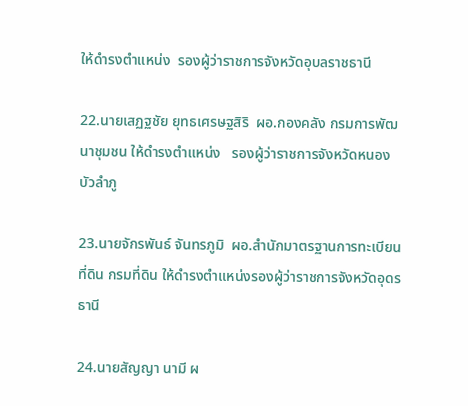ให้ดำรงตำแหน่ง  รองผู้ว่าราชการจังหวัดอุบลราชธานี

22.นายเสฏฐชัย ยุทธเศรษฐสิริ  ผอ.กองคลัง กรมการพัฒนาชุมชน ให้ดำรงตำแหน่ง   รองผู้ว่าราชการจังหวัดหนองบัวลำภู

23.นายจักรพันธ์ จันทรภูมิ  ผอ.สำนักมาตรฐานการทะเบียนที่ดิน กรมที่ดิน ให้ดำรงตำแหน่งรองผู้ว่าราชการจังหวัดอุดรธานี

24.นายสัญญา นามี ผ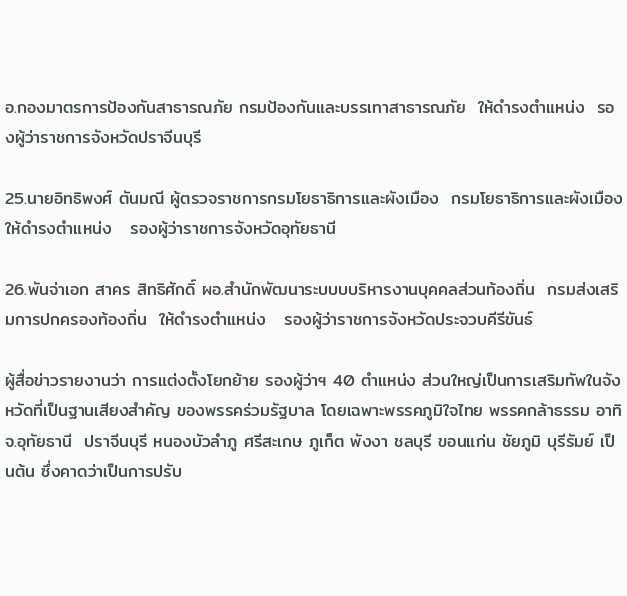อ.กองมาตรการป้องกันสาธารณภัย กรมป้องกันและบรรเทาสาธารณภัย  ให้ดำรงตำแหน่ง  รองผู้ว่าราชการจังหวัดปราจีนบุรี

25.นายอิทธิพงศ์ ตันมณี ผู้ตรวจราชการกรมโยธาธิการและผังเมือง  กรมโยธาธิการและผังเมือง  ให้ดำรงตำแหน่ง   รองผู้ว่าราชการจังหวัดอุทัยธานี

26.พันจ่าเอก สาคร สิทธิศักดิ์ ผอ.สำนักพัฒนาระบบบบริหารงานบุคคลส่วนท้องถิ่น  กรมส่งเสริมการปกครองท้องถิ่น  ให้ดำรงตำแหน่ง   รองผู้ว่าราชการจังหวัดประจวบคีรีขันธ์

ผู้สื่อข่าวรายงานว่า การแต่งตั้งโยกย้าย รองผู้ว่าฯ 40 ตำแหน่ง ส่วนใหญ่เป็นการเสริมทัพในจังหวัดที่เป็นฐานเสียงสำคัญ ของพรรคร่วมรัฐบาล โดยเฉพาะพรรคภูมิใจไทย พรรคกล้าธรรม อาทิ จ.อุทัยธานี  ปราจีนบุรี หนองบัวลำภู ศรีสะเกษ ภูเก็ต พังงา ชลบุรี ขอนแก่น ชัยภูมิ บุรีรัมย์ เป็นต้น ซึ่งคาดว่าเป็นการปรับ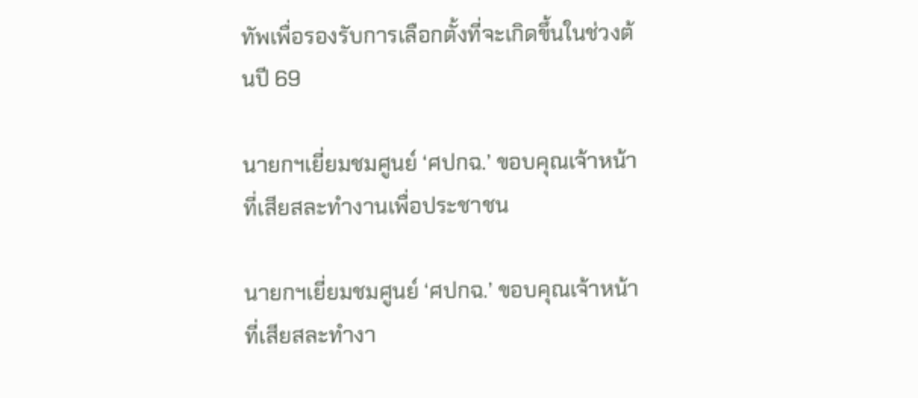ทัพเพื่อรองรับการเลือกตั้งที่จะเกิดขึ้นในช่วงต้นปี 69

นายกฯเยี่ยมชมศูนย์ ‘ศปกฉ.’ ขอบคุณเจ้าหน้าที่เสียสละทำงานเพื่อประชาชน

นายกฯเยี่ยมชมศูนย์ ‘ศปกฉ.’ ขอบคุณเจ้าหน้าที่เสียสละทำงา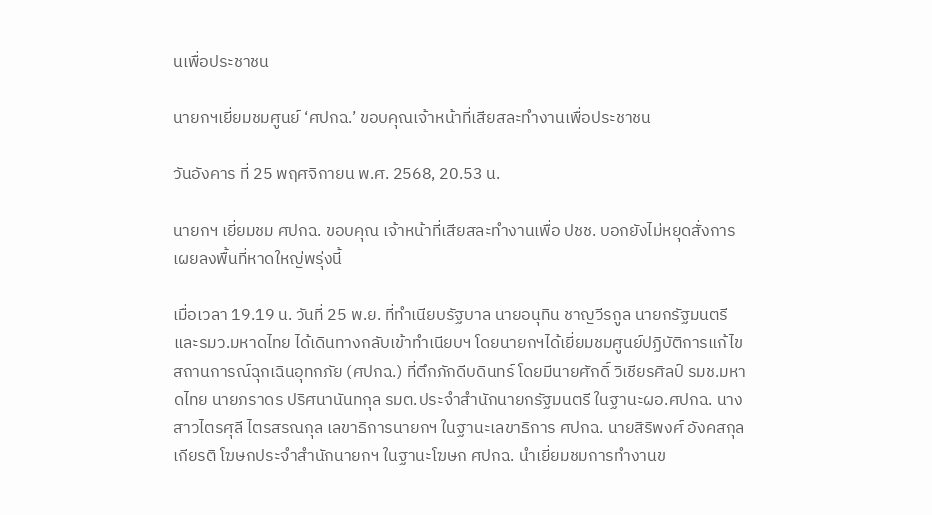นเพื่อประชาชน

นายกฯเยี่ยมชมศูนย์ ‘ศปกฉ.’ ขอบคุณเจ้าหน้าที่เสียสละทำงานเพื่อประชาชน

วันอังคาร ที่ 25 พฤศจิกายน พ.ศ. 2568, 20.53 น.

นายกฯ เยี่ยมชม ศปกฉ. ขอบคุณ เจ้าหน้าที่เสียสละทำงานเพื่อ ปชช. บอกยังไม่หยุดสั่งการ เผยลงพื้นที่หาดใหญ่พรุ่งนี้

เมื่อเวลา 19.19 น. วันที่ 25 พ.ย. ที่ทำเนียบรัฐบาล นายอนุทิน ชาญวีรกูล นายกรัฐมนตรีและรมว.มหาดไทย ได้เดินทางกลับเข้าทำเนียบฯ โดยนายกฯได้เยี่ยมชมศูนย์ปฏิบัติการแก้ไขสถานการณ์ฉุกเฉินอุทกภัย (ศปกฉ.) ที่ตึกภักดีบดินทร์ โดยมีนายศักดิ์ วิเชียรศิลป์ รมช.มหาดไทย นายภราดร ปริศนานันทกุล รมต.ประจำสำนักนายกรัฐมนตรี ในฐานะผอ.ศปกฉ. นางสาวไตรศุลี ไตรสรณกุล เลขาธิการนายกฯ ในฐานะเลขาธิการ ศปกฉ. นายสิริพงศ์ อังคสกุลเกียรติ โฆษกประจำสำนักนายกฯ ในฐานะโฆษก ศปกฉ. นำเยี่ยมชมการทำงานข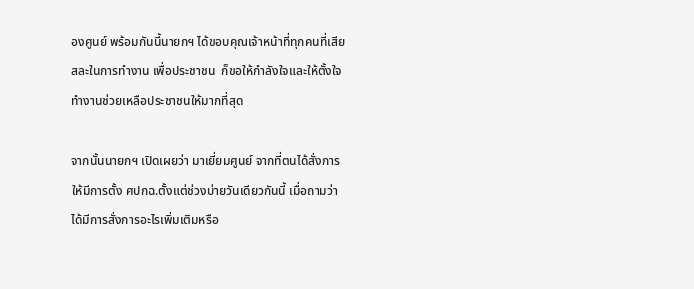องศูนย์ พร้อมกันนี้นายกฯ ได้ขอบคุณเจ้าหน้าที่ทุกคนที่เสียสละในการทำงาน เพื่อประชาชน  ก็ขอให้กำลังใจและให้ตั้งใจทำงานช่วยเหลือประชาชนให้มากที่สุด

จากนั้นนายกฯ เปิดเผยว่า มาเยี่ยมศูนย์ จากที่ตนได้สั่งการให้มีการตั้ง ศปกฉ.ตั้งแต่ช่วงบ่ายวันเดียวกันนี้ เมื่อถามว่าได้มีการสั่งการอะไรเพิ่มเติมหรือ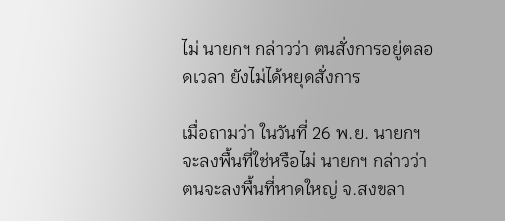ไม่ นายกฯ กล่าวว่า ตนสั่งการอยู่ตลอดเวลา ยังไม่ได้หยุดสั่งการ

เมื่อถามว่า ในวันที่ 26 พ.ย. นายกฯ จะลงพื้นที่ใช่หรือไม่ นายกฯ กล่าวว่า  ตนจะลงพื้นที่หาดใหญ่ จ.สงขลา